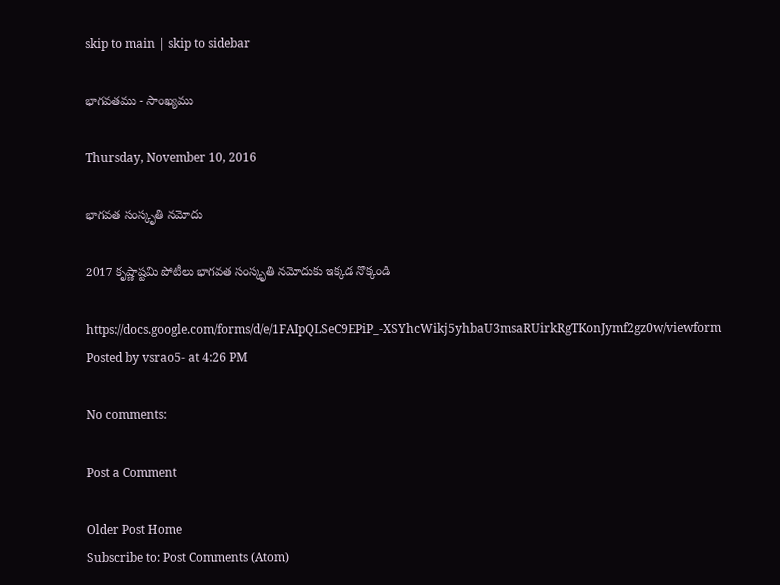skip to main | skip to sidebar

భాగవతము - సాంఖ్యము

Thursday, November 10, 2016

భాగవత సంస్కృతి నమోదు

2017 కృష్ణాష్టమి పోటీలు భాగవత సంస్కృతి నమోదుకు ఇక్కడ నొక్కండి

https://docs.google.com/forms/d/e/1FAIpQLSeC9EPiP_-XSYhcWikj5yhbaU3msaRUirkRgTKonJymf2gz0w/viewform
Posted by vsrao5- at 4:26 PM

No comments:

Post a Comment

Older Post Home
Subscribe to: Post Comments (Atom)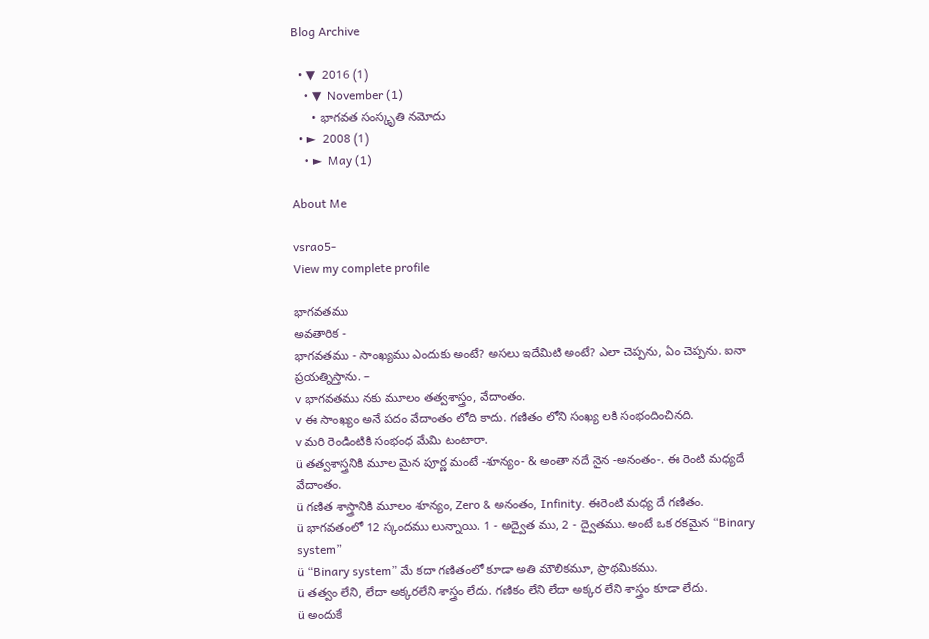Blog Archive

  • ▼  2016 (1)
    • ▼  November (1)
      • భాగవత సంస్కృతి నమోదు
  • ►  2008 (1)
    • ►  May (1)

About Me

vsrao5-
View my complete profile

భాగవతము
అవతారిక -
భాగవతము - సాంఖ్యము ఎందుకు అంటే? అసలు ఇదేమిటి అంటే? ఎలా చెప్పను, ఏం చెప్పను. ఐనా ప్రయత్నిస్తాను. –
v భాగవతము నకు మూలం తత్వశాస్త్రం, వేదాంతం.
v ఈ సాంఖ్యం అనే పదం వేదాంతం లోది కాదు. గణితం లోని సంఖ్య లకి సంభందించినది.
v మరి రెండింటికి సంభంధ మేమి టంటారా.
ü తత్వశాస్త్రనికి మూల మైన పూర్ణ మంటే -శూన్యం- & అంతా నదే నైన -అనంతం-. ఈ రెంటి మధ్యదే వేదాంతం.
ü గణిత శాస్త్రానికి మూలం శూన్యం, Zero & అనంతం, Infinity. ఈరెంటి మధ్య దే గణితం.
ü భాగవతంలో 12 స్కందము లున్నాయి. 1 - అద్వైత ము, 2 - ద్వైతము. అంటే ఒక రకమైన “Binary system”
ü “Binary system” మే కదా గణితంలో కూడా అతి మౌలికమూ, ప్రాథమికము.
ü తత్వం లేని, లేదా అక్కరలేని శాస్త్రం లేదు. గణికం లేని లేదా అక్కర లేని శాస్త్రం కూడా లేదు.
ü అందుకే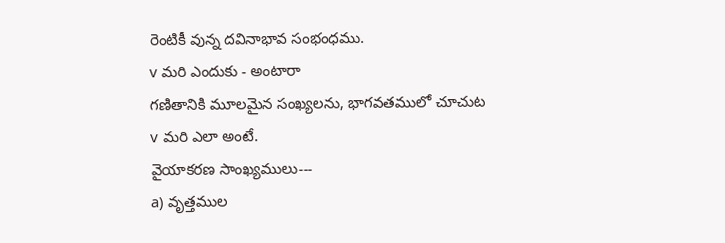రెంటికీ వున్న దవినాభావ సంభంధము.
v మరి ఎందుకు - అంటారా
గణితానికి మూలమైన సంఖ్యలను, భాగవతములో చూచుట
v మరి ఎలా అంటే.
వైయాకరణ సాంఖ్యములు---
a) వృత్తముల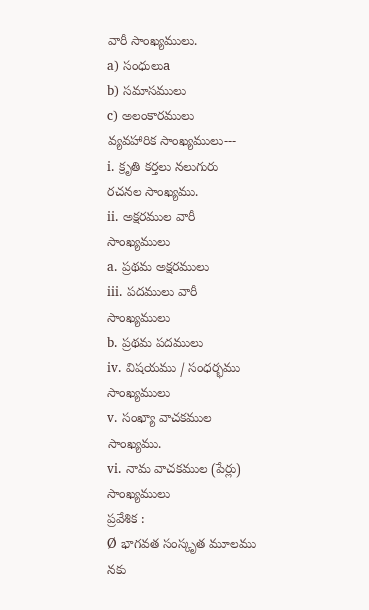వారీ సాంఖ్యములు.
a) సంధులుa
b) సమాసములు
c) అలంకారములు
వ్యవహారిక సాంఖ్యములు---
i. క్రృతి కర్తలు నలుగురు రచనల సాంఖ్యము.
ii. అక్షరముల వారీ సాంఖ్యములు
a. ప్రథమ అక్షరములు
iii. పదములు వారీ సాంఖ్యములు
b. ప్రథమ పదములు
iv. విషయము / సంధర్భము సాంఖ్యములు
v. సంఖ్యా వాచకముల సాంఖ్యము.
vi. నామ వాచకముల (పేర్లు) సాంఖ్యములు
ప్రవేశిక :
Ø భాగవత సంస్కృత మూలము నకు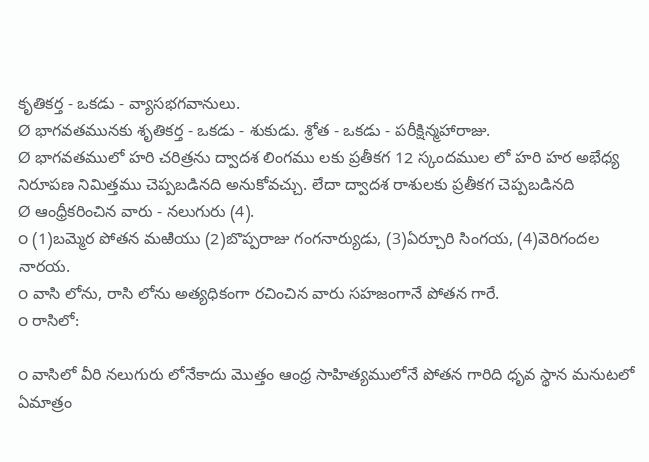కృతికర్త - ఒకడు - వ్యాసభగవానులు.
Ø భాగవతమునకు శృతికర్త - ఒకడు - శుకుడు. శ్రోత - ఒకడు - పరీక్షిన్మహారాజు.
Ø భాగవతములో హరి చరిత్రను ద్వాదశ లింగము లకు ప్రతీకగ 12 స్కందముల లో హరి హర అభేధ్య నిరూపణ నిమిత్తము చెప్పబడినది అనుకోవచ్చు. లేదా ద్వాదశ రాశులకు ప్రతీకగ చెప్పబడినది
Ø ఆంధ్రీకరించిన వారు - నలుగురు (4).
o (1)బమ్మెర పోతన మఱియు (2)బొప్పరాజు గంగనార్యుడు, (3)ఏర్చూరి సింగయ, (4)వెరిగందల నారయ.
o వాసి లోను, రాసి లోను అత్యధికంగా రచించిన వారు సహజంగానే పోతన గారే.
o రాసిలో:

o వాసిలో వీరి నలుగురు లోనేకాదు మొత్తం ఆంధ్ర సాహిత్యములోనే పోతన గారిది ధృవ స్థాన మనుటలో ఏమాత్రం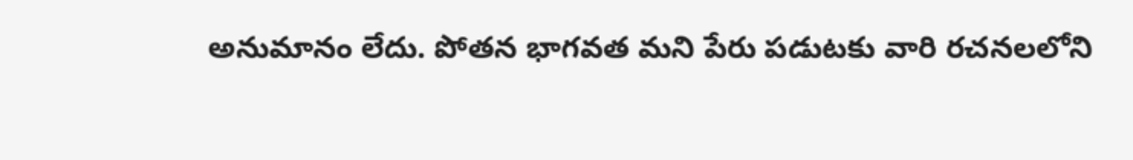అనుమానం లేదు. పోతన భాగవత మని పేరు పడుటకు వారి రచనలలోని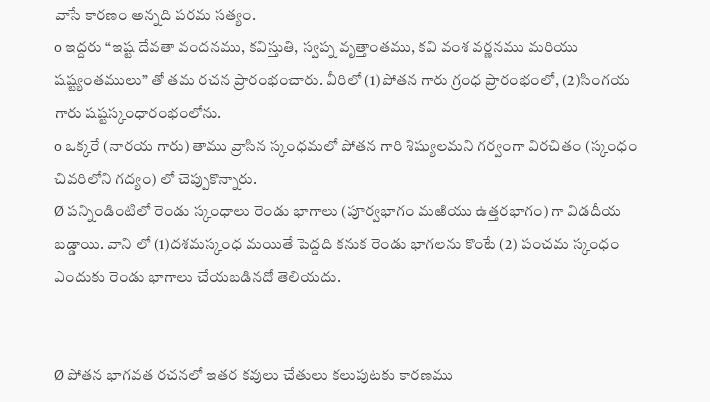వాసే కారణం అన్నది పరమ సత్యం.
o ఇద్దరు “ఇష్ట దేవతా వందనము, కవిస్తుతి, స్వప్న వృత్తాంతము, కవి వంశ వర్ణనము మరియు షష్ట్యంతములు” తో తమ రచన ప్రారంభంచారు. వీరిలో (1)పోతన గారు గ్రంధ ప్రారంభంలో, (2)సింగయ గారు షష్టస్కంధారంభంలోను.
o ఒక్కరే (నారయ గారు) తాము వ్రాసిన స్కంధమలో పోతన గారి శిష్యులమని గర్వంగా విరచితం (స్కంధం చివరిలోని గద్యం) లో చెప్పుకొన్నారు.
Ø పన్నిండింటిలో రెండు స్కంధాలు రెండు భాగాలు (పూర్వభాగం మఱియు ఉత్తరభాగం) గా విడదీయ బడ్డాయి. వాని లో (1)దశమస్కంధ మయితే పెద్దది కనుక రెండు భాగలను కొంటే (2) పంచమ స్కంధం ఎందుకు రెండు భాగాలు చేయబడినదో తెలియదు.


Ø పోతన భాగవత రచనలో ఇతర కవులు చేతులు కలుపుటకు కారణము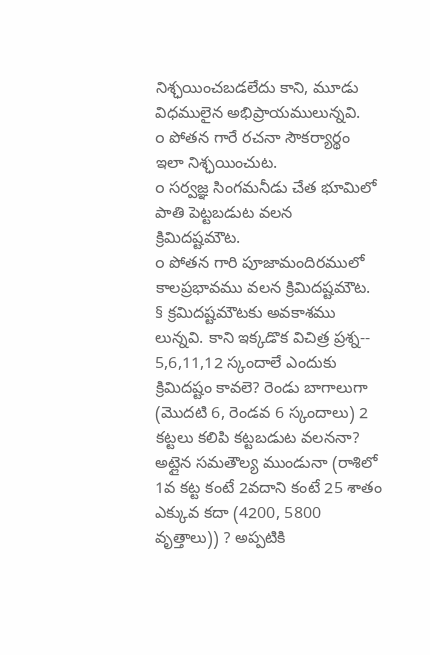నిశ్ఛయించబడలేదు కాని, మూడు విధములైన అభిప్రాయములున్నవి.
o పోతన గారే రచనా సౌకర్యార్థం ఇలా నిశ్ఛయించుట.
o సర్వజ్ఞ సింగమనీడు చేత భూమిలో పాతి పెట్టబడుట వలన క్రిమిదష్టమౌట.
o పోతన గారి పూజామందిరములో కాలప్రభావము వలన క్రిమిదష్టమౌట.
§ క్రమిదష్టమౌటకు అవకాశము లున్నవి. కాని ఇక్కడొక విచిత్ర ప్రశ్న-- 5,6,11,12 స్కందాలే ఎందుకు క్రిమిదష్టం కావలె? రెండు బాగాలుగా (మొదటి 6, రెండవ 6 స్కందాలు) 2 కట్టలు కలిపి కట్టబడుట వలననా? అట్లైన సమతౌల్య ముండునా (రాశిలో 1వ కట్ట కంటే 2వదాని కంటే 25 శాతం ఎక్కువ కదా (4200, 5800 వృత్తాలు)) ? అప్పటికి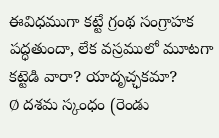ఈవిధముగా కట్టే గ్రంథ సంగ్రాహక పద్ధతుందా, లేక వస్రములో మూటగా కట్టెడి వారా? యాదృచ్ఛకమా?
Ø దశమ స్కంధం (రెండు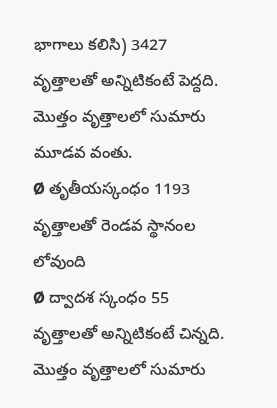భాగాలు కలిసి) 3427 వృత్తాలతో అన్నిటికంటే పెద్దది. మొత్తం వృత్తాలలో సుమారు మూడవ వంతు.
Ø తృతీయస్కంధం 1193 వృత్తాలతో రెండవ స్థానంల లోవుంది
Ø ద్వాదశ స్కంధం 55 వృత్తాలతో అన్నిటికంటే చిన్నది. మొత్తం వృత్తాలలో సుమారు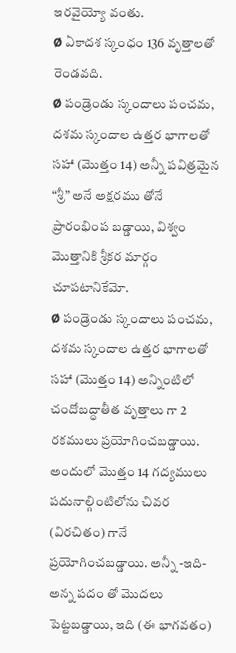ఇరవైయ్యో వంతు.
Ø ఏకాదశ స్కంధం 136 వృత్తాలతో రెండవది.
Ø పండ్రెండు స్కందాలు పంచమ, దశమ స్కందాల ఉత్తర భాగాలతో సహా (మొత్తం 14) అన్నీ పవిత్రమైన “శ్రీ” అనే అక్షరము తోనే ప్రారంభింప బడ్డాయి, విశ్వం మొత్తానికి శ్రీకర మార్గం చూపటానికేమో.
Ø పండ్రెండు స్కందాలు పంచమ, దశమ స్కందాల ఉత్తర భాగాలతో సహా (మొత్తం 14) అన్నింటిలో చందోబద్ధాతీత వృత్తాలు గా 2 రకములు ప్రయోగించబడ్డాయి. అందులో మొత్తం 14 గద్యములు పదునాల్గింటిలోను చివర (విరచితం) గానే ప్రయోగించబడ్డాయి. అన్నీ -ఇది- అన్న పదం తో మొదలు పెట్టబడ్డాయి, ఇది (ఈ భాగవతం)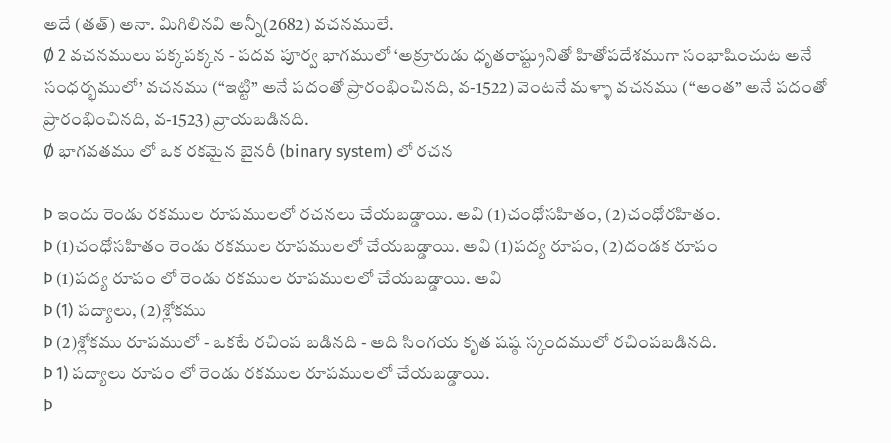అదే (తత్) అనా. మిగిలినవి అన్నీ(2682) వచనములే.
Ø 2 వచనములు పక్కపక్కన - పదవ పూర్వ భాగములో ‘అక్రూరుడు ధృతరాష్ట్రునితో హితోపదేశముగా సంభాషించుట అనే సంధర్భములో’ వచనము (“ఇట్టి” అనే పదంతో ప్రారంభించినది, వ-1522) వెంటనే మళ్ళా వచనము (“అంత” అనే పదంతో ప్రారంభించినది, వ-1523) వ్రాయబడినది.
Ø భాగవతము లో ఒక రకమైన బైనరీ (binary system) లో రచన

Þ ఇందు రెండు రకముల రూపములలో రచనలు చేయబడ్డాయి. అవి (1)చంధోసహితం, (2)చంధోరహితం.
Þ (1)చంధోసహితం రెండు రకముల రూపములలో చేయబడ్డాయి. అవి (1)పద్య రూపం, (2)దండక రూపం
Þ (1)పద్య రూపం లో రెండు రకముల రూపములలో చేయబడ్డాయి. అవి
Þ (1) పద్యాలు, (2)శ్లోకము
Þ (2)శ్లోకము రూపములో - ఒకటే రచింప బడినది - అది సింగయ కృత షష్ఠ స్కందములో రచింపబడినది.
Þ 1) పద్యాలు రూపం లో రెండు రకముల రూపములలో చేయబడ్డాయి.
Þ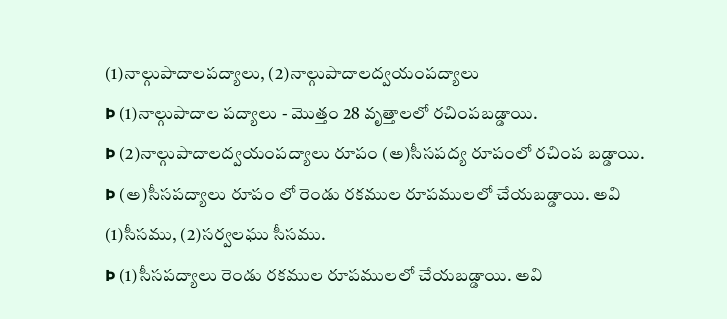(1)నాల్గుపాదాలపద్యాలు, (2)నాల్గుపాదాలద్వయంపద్యాలు
Þ (1)నాల్గుపాదాల పద్యాలు - మొత్తం 28 వృత్తాలలో రచింపబడ్డాయి.
Þ (2)నాల్గుపాదాలద్వయంపద్యాలు రూపం (అ)సీసపద్య రూపంలో రచింప బడ్డాయి.
Þ (అ)సీసపద్యాలు రూపం లో రెండు రకముల రూపములలో చేయబడ్డాయి. అవి (1)సీసము, (2)సర్వలఘు సీసము.
Þ (1)సీసపద్యాలు రెండు రకముల రూపములలో చేయబడ్డాయి. అవి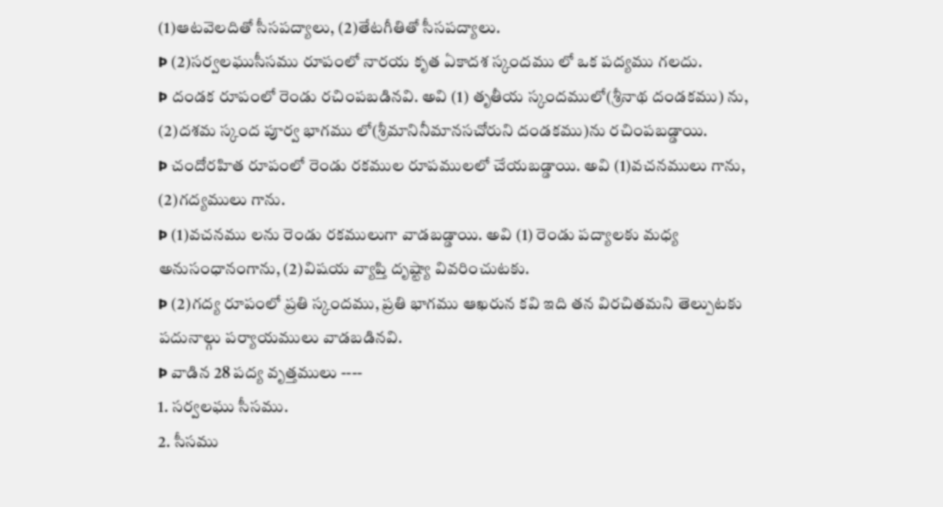(1)ఆటవెలదితో సీసపద్యాలు, (2)తేటగీతితో సీసపద్యాలు.
Þ (2)సర్వలఘుసీసము రూపంలో నారయ కృత ఏకాదశ స్కందము లో ఒక పద్యము గలదు.
Þ దండక రూపంలో రెండు రచింపబడినవి. అవి (1) తృతీయ స్కందములో(శ్రీనాథ దండకము) ను, (2)దశమ స్కంద పూర్వ భాగము లో(శ్రీమానినీమానసచోరుని దండకము)ను రచింపబడ్డాయి.
Þ చందోరహిత రూపంలో రెండు రకముల రూపములలో చేయబడ్డాయి. అవి (1)వచనములు గాను, (2)గద్యములు గాను.
Þ (1)వచనము లను రెండు రకములుగా వాడబడ్డాయి. అవి (1) రెండు పద్యాలకు మధ్య అనుసంధానంగాను, (2)విషయ వ్యాప్తి దృష్ట్యా వివరించుటకు.
Þ (2)గద్య రూపంలో ప్రతి స్కందము, ప్రతి భాగము ఆఖరున కవి ఇది తన విరచితమని తెల్పుటకు పదునాల్గు పర్యాయములు వాడబడినవి.
Þ వాడిన 28 పద్య వృత్తములు ----
1. సర్వలఘు సీసము.
2. సీసము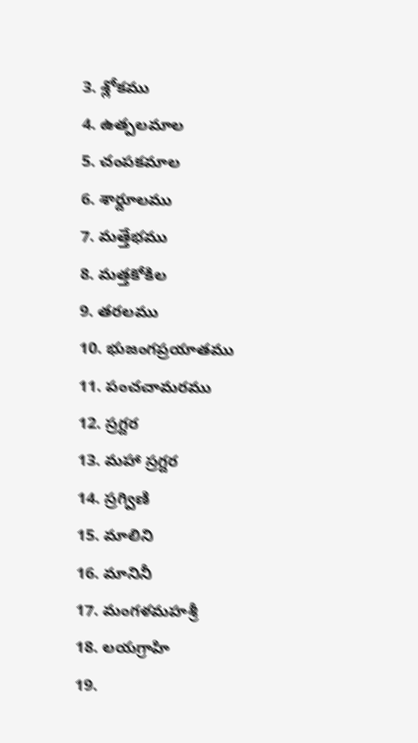3. శ్లోకము
4. ఉత్పలమాల
5. చంపకమాల
6. శార్దూలము
7. మత్తేభము
8. మత్తకోకిల
9. తరలము
10. భుజంగప్రయాతము
11. పంచచామరము
12. స్రగ్దర
13. మహా స్రగ్దర
14. స్రగ్విణి
15. మాలిని
16. మానినీ
17. మంగళమహశ్రీ
18. లయగ్రాహి
19.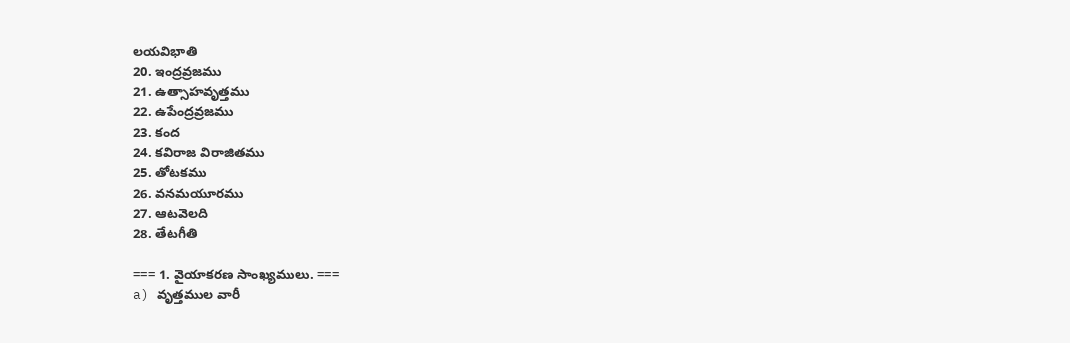లయవిభాతి
20. ఇంద్రవ్రజము
21. ఉత్సాహవృత్తము
22. ఉపేంద్రవ్రజము
23. కంద
24. కవిరాజ విరాజితము
25. తోటకము
26. వనమయూరము
27. ఆటవెలది
28. తేటగీతి

=== 1. వైయాకరణ సాంఖ్యములు. ===
a) వృత్తముల వారీ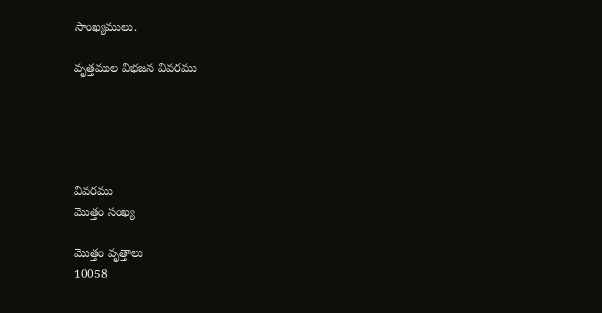సాంఖ్యములు.

వృత్తముల విభజన వివరము





వివరము
మొత్తం సంఖ్య

మొత్తం వృత్తాలు
10058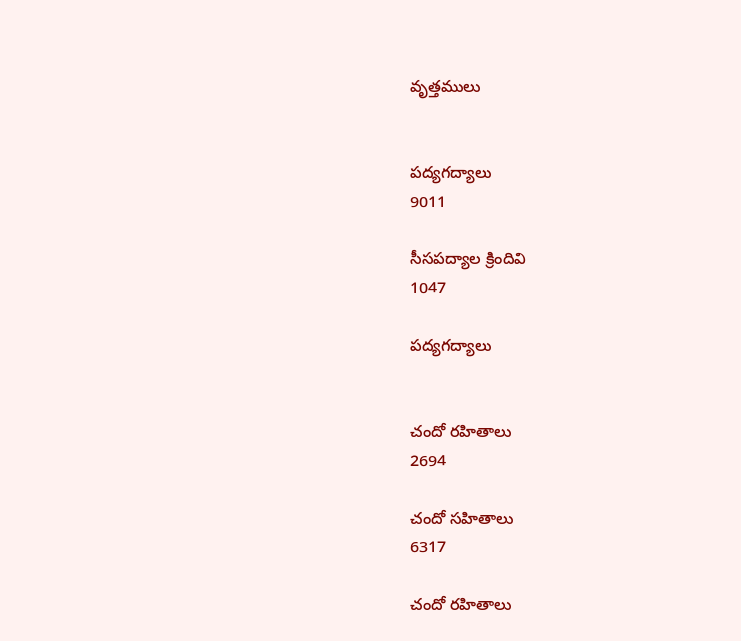వృత్తములు


పద్యగద్యాలు
9011

సీసపద్యాల క్రిందివి
1047

పద్యగద్యాలు


చందో రహితాలు
2694

చందో సహితాలు
6317

చందో రహితాలు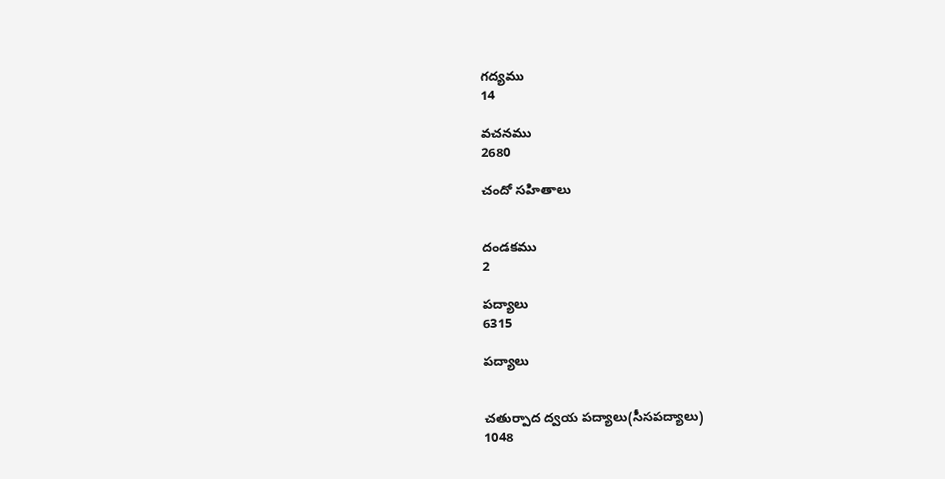గద్యము
14

వచనము
2680

చందో సహితాలు


దండకము
2

పద్యాలు
6315

పద్యాలు


చతుర్పాద ద్వయ పద్యాలు(సీసపద్యాలు)
1048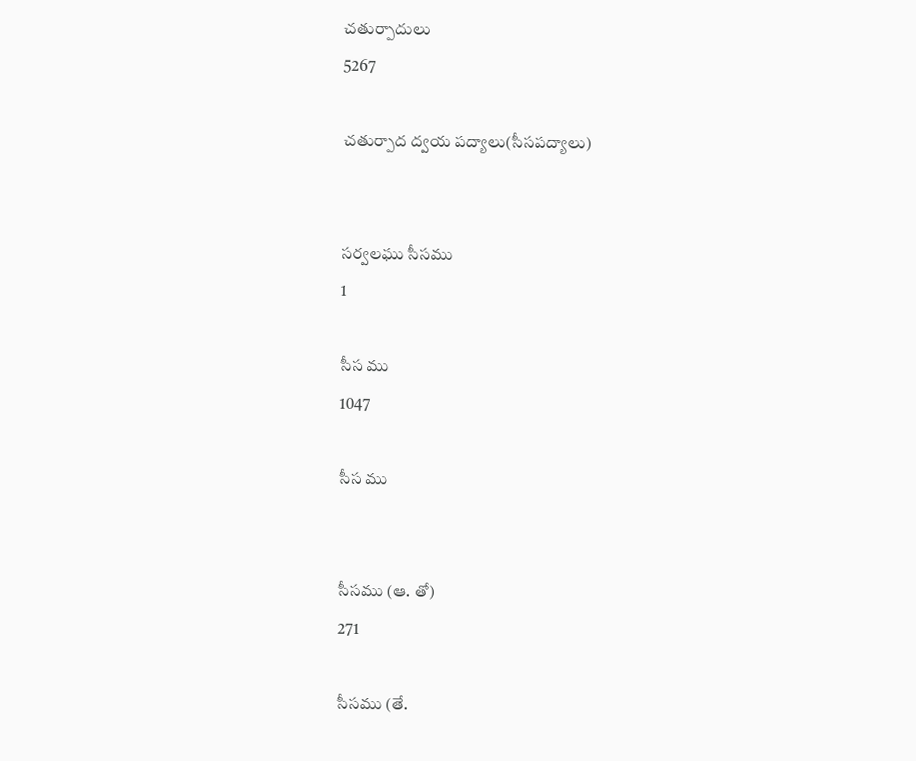చతుర్పాదులు
5267

చతుర్పాద ద్వయ పద్యాలు(సీసపద్యాలు)


సర్వలఘు సీసము
1

సీస ము
1047

సీస ము


సీసము (ఆ. తో)
271

సీసము (తే.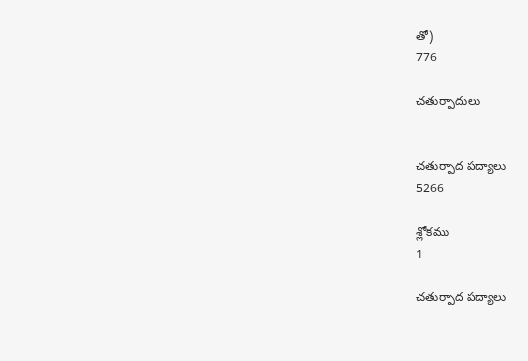తో)
776

చతుర్పాదులు


చతుర్పాద పద్యాలు
5266

శ్లోకము
1

చతుర్పాద పద్యాలు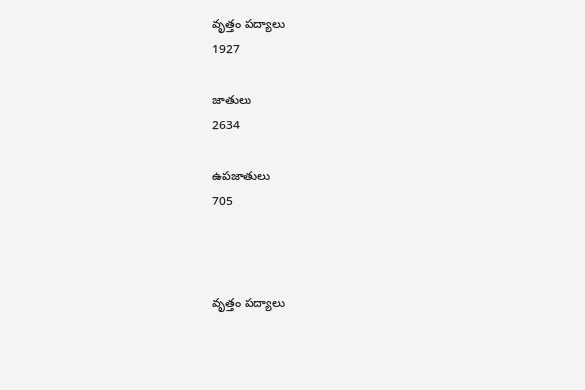వృత్తం పద్యాలు
1927

జాతులు
2634

ఉపజాతులు
705



వృత్తం పద్యాలు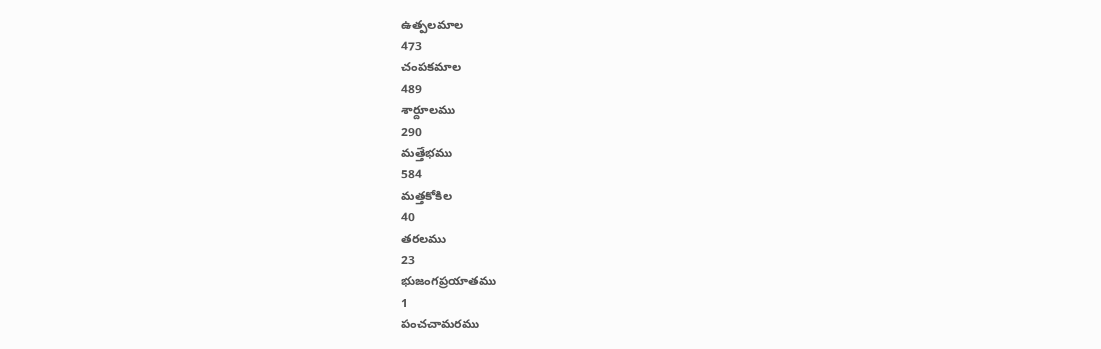ఉత్పలమాల
473
చంపకమాల
489
శార్దూలము
290
మత్తేభము
584
మత్తకోకిల
40
తరలము
23
భుజంగప్రయాతము
1
పంచచామరము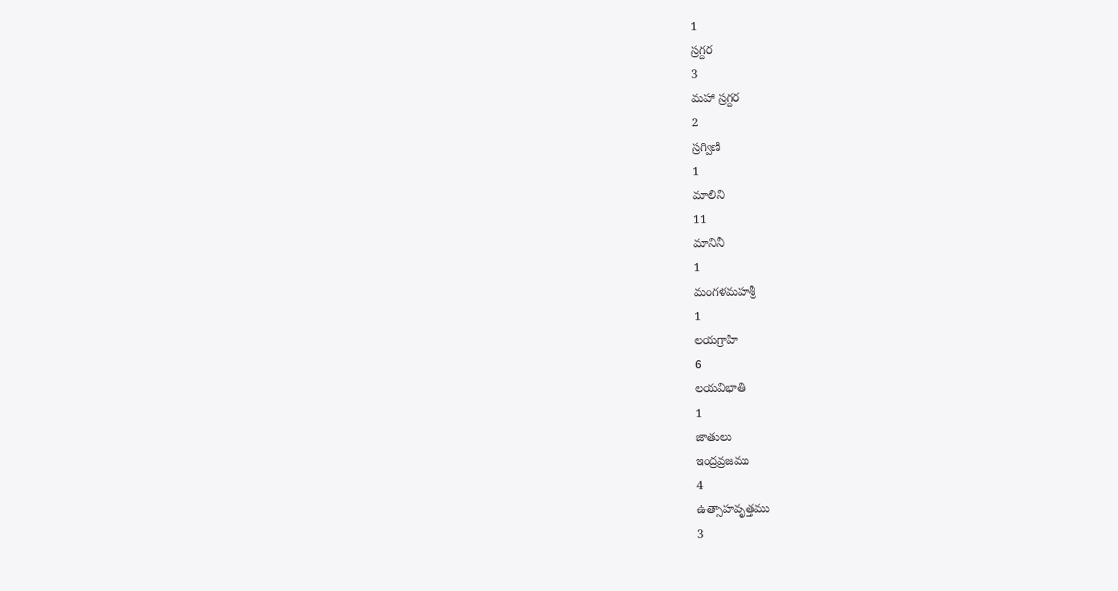1
స్రగ్దర
3
మహా స్రగ్దర
2
స్రగ్విణి
1
మాలిని
11
మానినీ
1
మంగళమహశ్రీ
1
లయగ్రాహి
6
లయవిభాతి
1
జాతులు
ఇంద్రవ్రజము
4
ఉత్సాహవృత్తము
3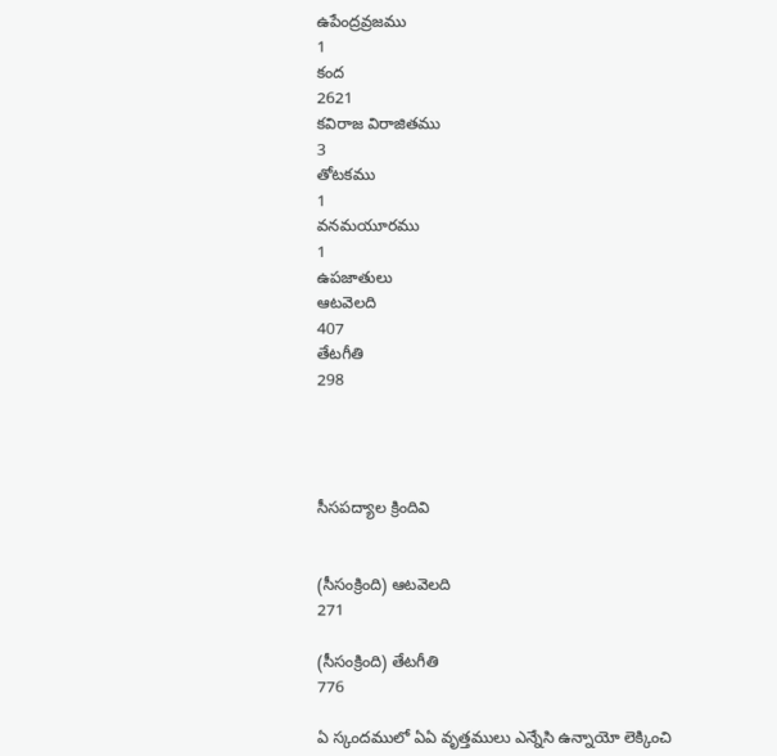ఉపేంద్రవ్రజము
1
కంద
2621
కవిరాజ విరాజితము
3
తోటకము
1
వనమయూరము
1
ఉపజాతులు
ఆటవెలది
407
తేటగీతి
298




సీసపద్యాల క్రిందివి


(సీసంక్రింది) ఆటవెలది
271

(సీసంక్రింది) తేటగీతి
776

ఏ స్కందములో ఏఏ వృత్తములు ఎన్నేసి ఉన్నాయో లెక్కించి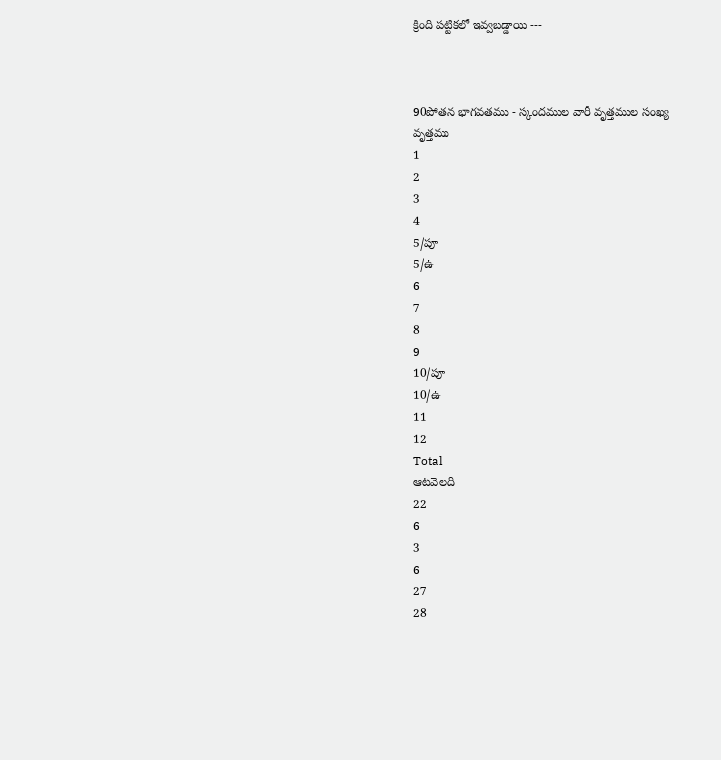క్రింది పట్టికలో ఇవ్వబడ్డాయి ---



90పోతన భాగవతము - స్కందముల వారీ వృత్తముల సంఖ్య
వృత్తము
1
2
3
4
5/పూ
5/ఉ
6
7
8
9
10/పూ
10/ఉ
11
12
Total
ఆటవెలది
22
6
3
6
27
28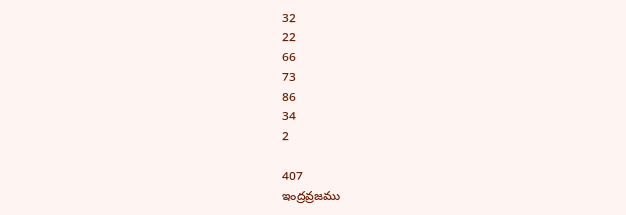32
22
66
73
86
34
2

407
ఇంద్రవ్రజము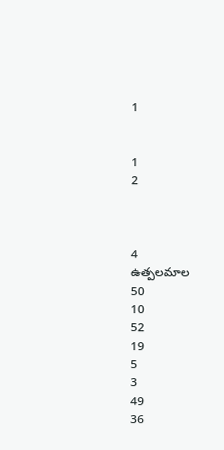1


1
2



4
ఉత్పలమాల
50
10
52
19
5
3
49
36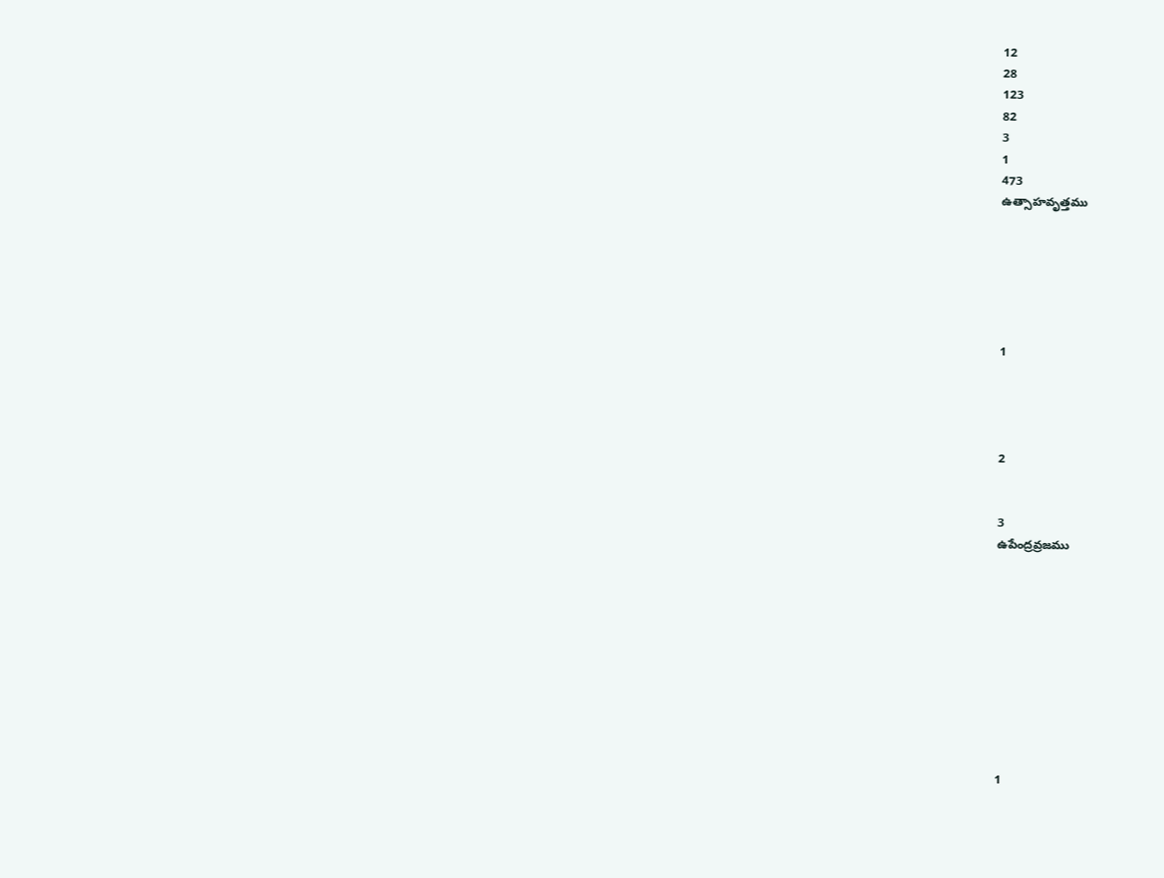12
28
123
82
3
1
473
ఉత్సాహవృత్తము






1




2


3
ఉపేంద్రవ్రజము










1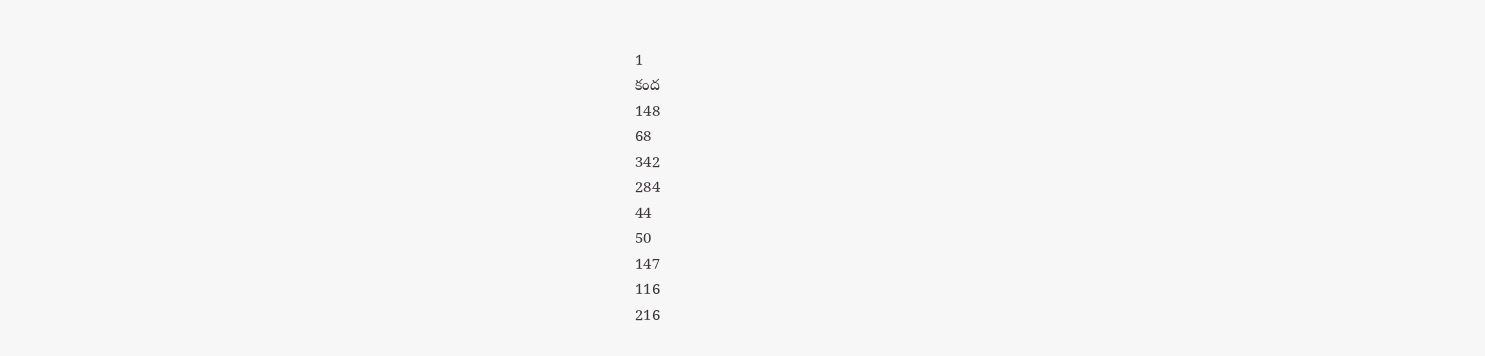1
కంద
148
68
342
284
44
50
147
116
216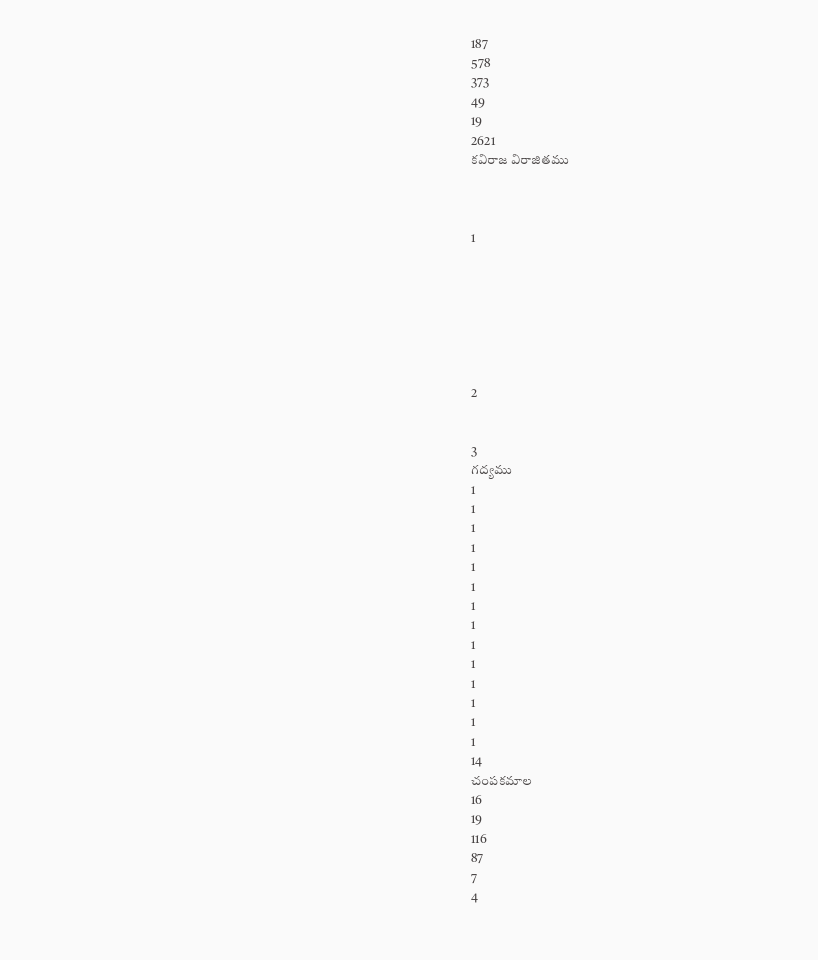187
578
373
49
19
2621
కవిరాజ విరాజితము



1







2


3
గద్యము
1
1
1
1
1
1
1
1
1
1
1
1
1
1
14
చంపకమాల
16
19
116
87
7
4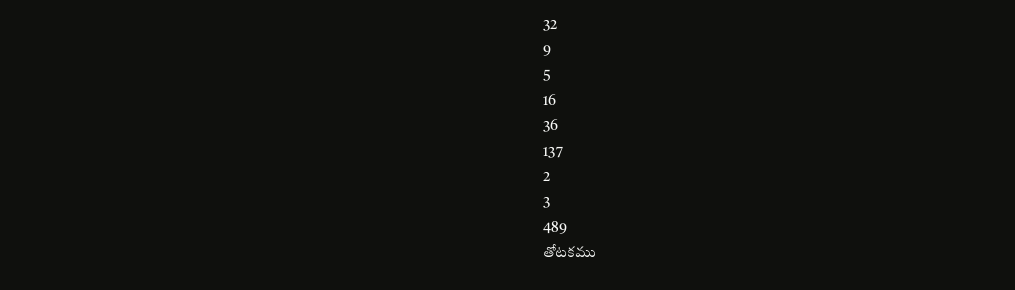32
9
5
16
36
137
2
3
489
తోటకము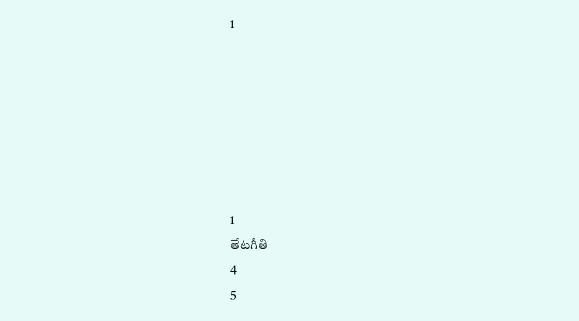1







1
తేటగీతి
4
5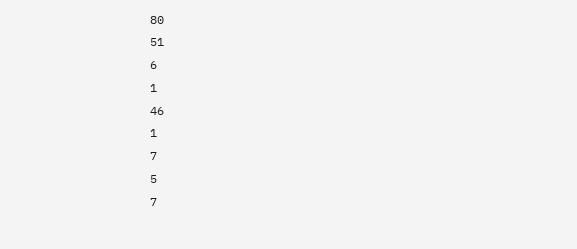80
51
6
1
46
1
7
5
7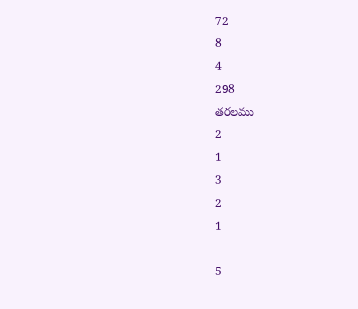72
8
4
298
తరలము
2
1
3
2
1

5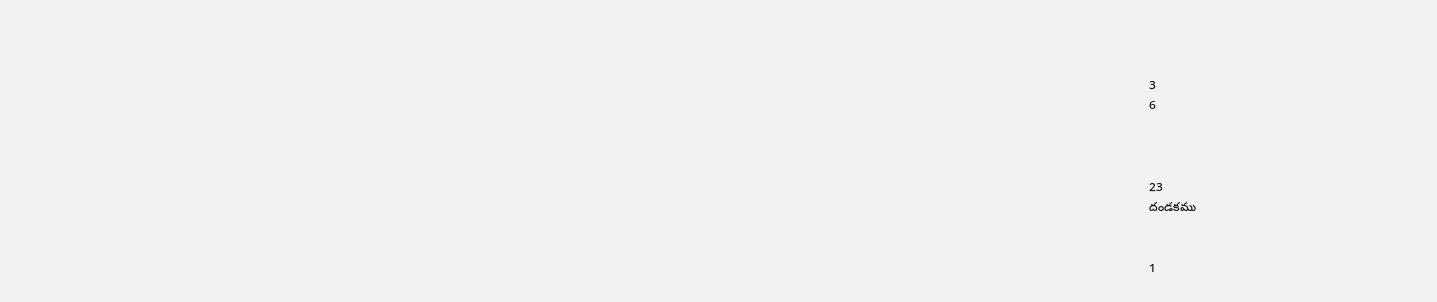3
6



23
దండకము


1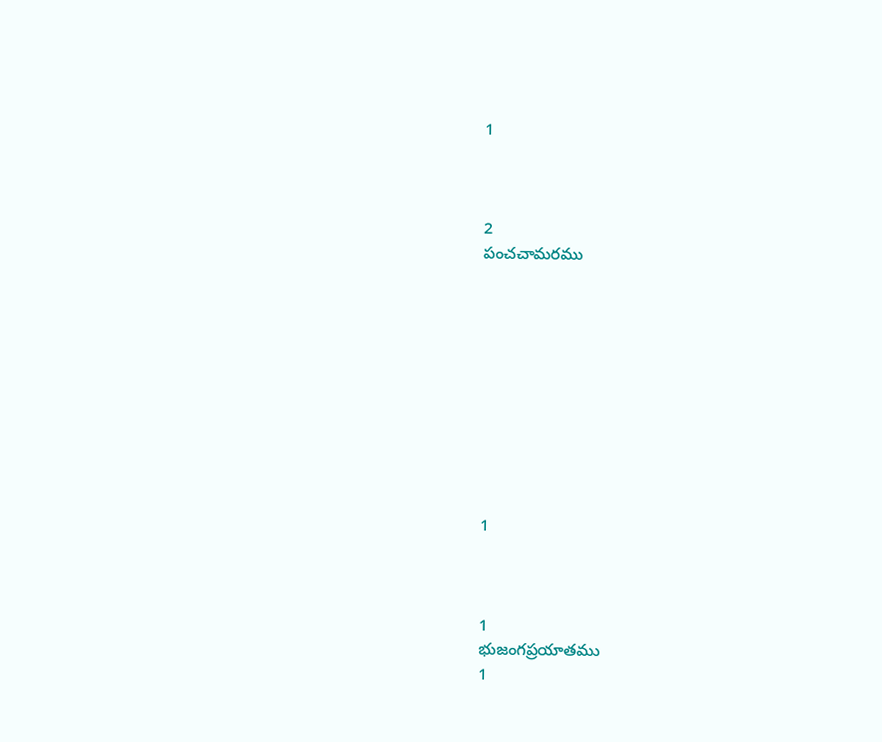1



2
పంచచామరము










1



1
భుజంగప్రయాతము
1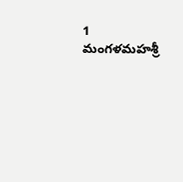1
మంగళమహశ్రీ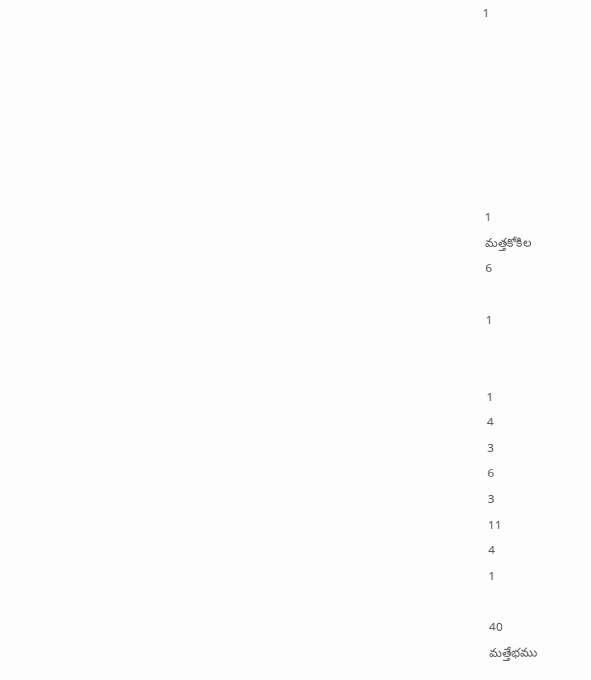1







1
మత్తకోకిల
6

1


1
4
3
6
3
11
4
1

40
మత్తేభము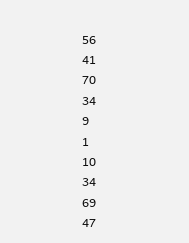56
41
70
34
9
1
10
34
69
47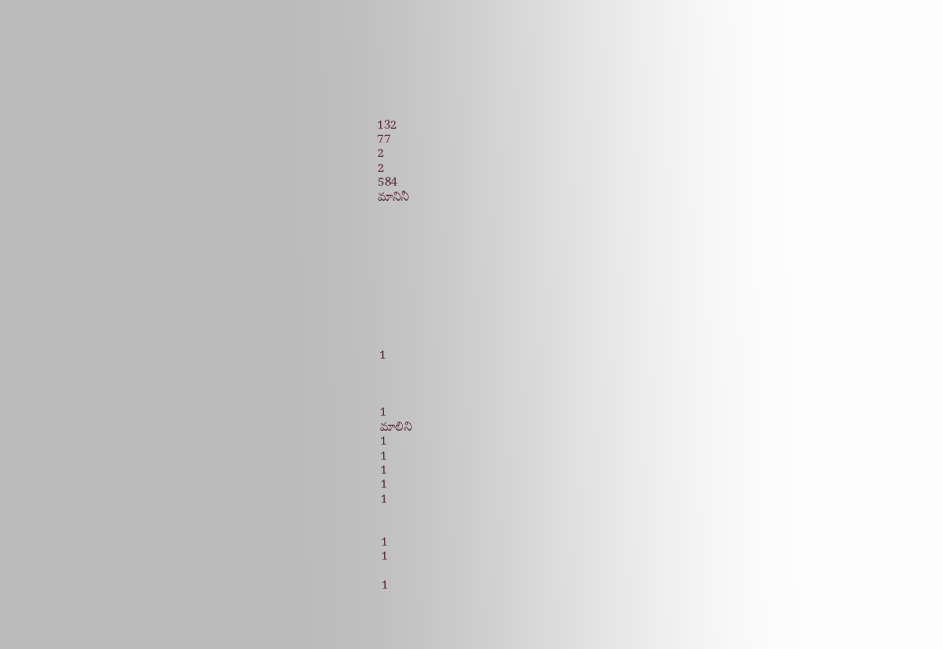132
77
2
2
584
మానినీ










1



1
మాలిని
1
1
1
1
1


1
1

1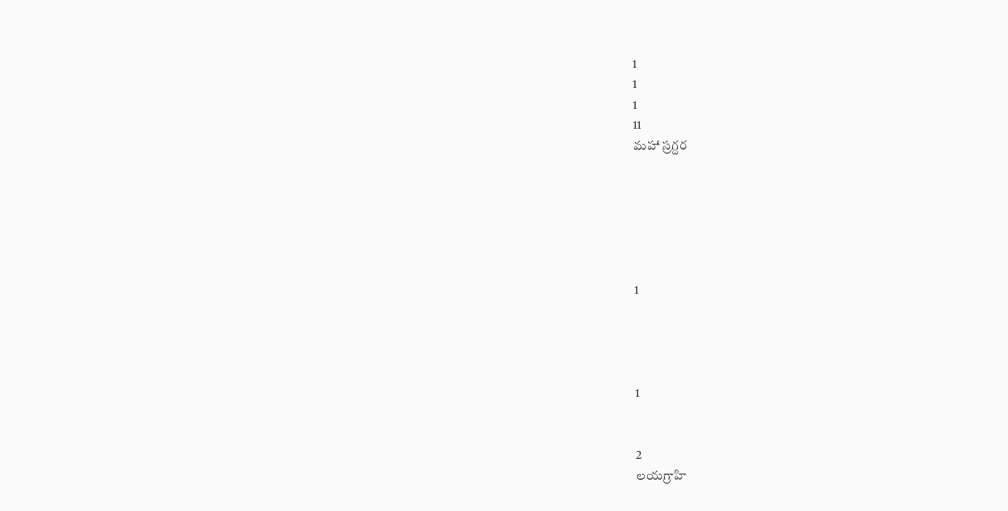1
1
1
11
మహా స్రగ్దర






1




1


2
లయగ్రాహి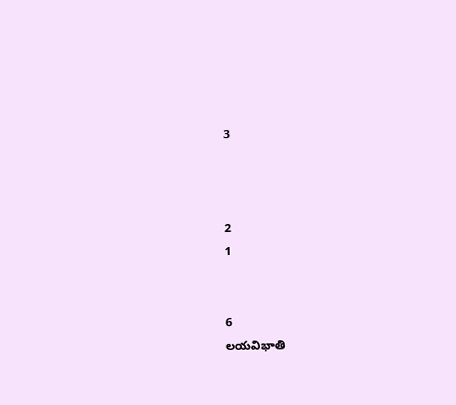3



2
1


6
లయవిభాతి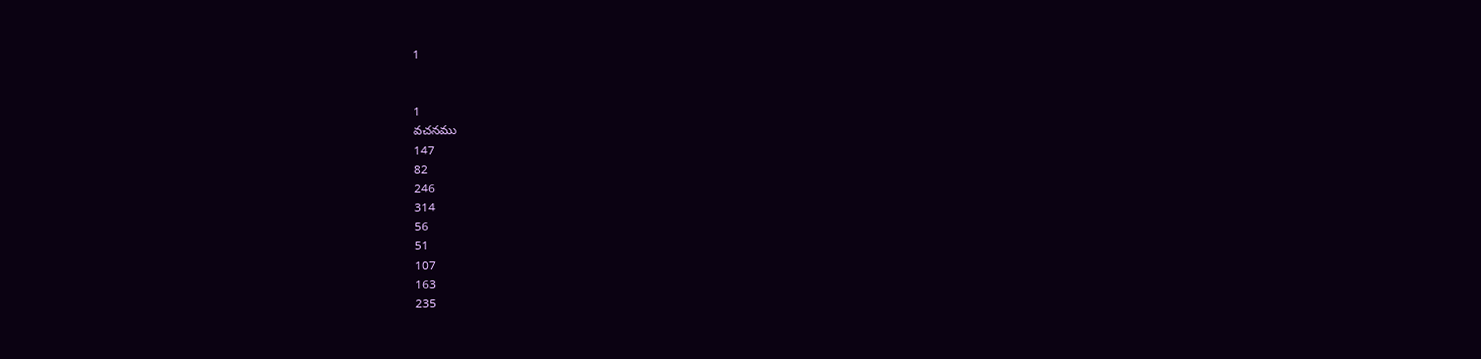1


1
వచనము
147
82
246
314
56
51
107
163
235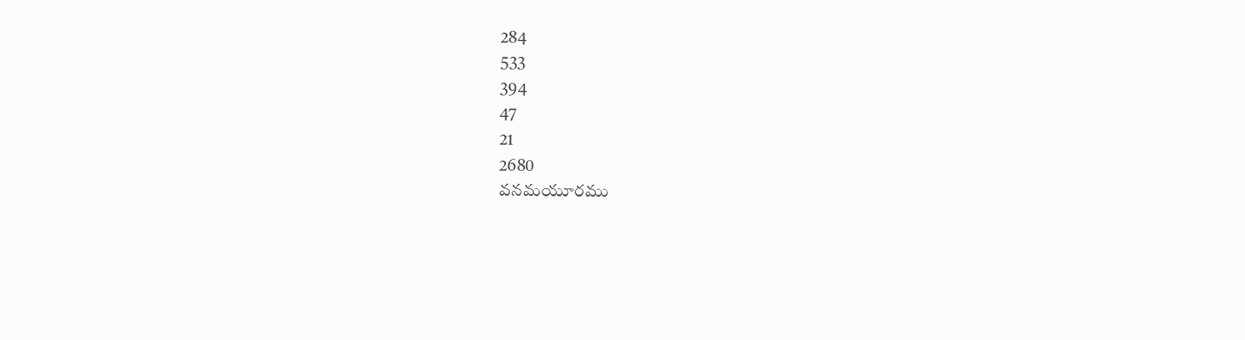284
533
394
47
21
2680
వనమయూరము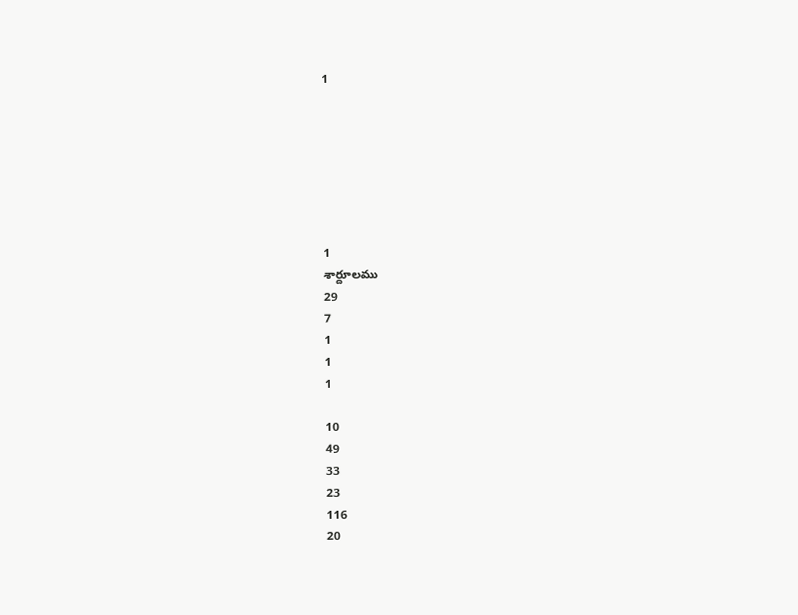1







1
శార్దూలము
29
7
1
1
1

10
49
33
23
116
20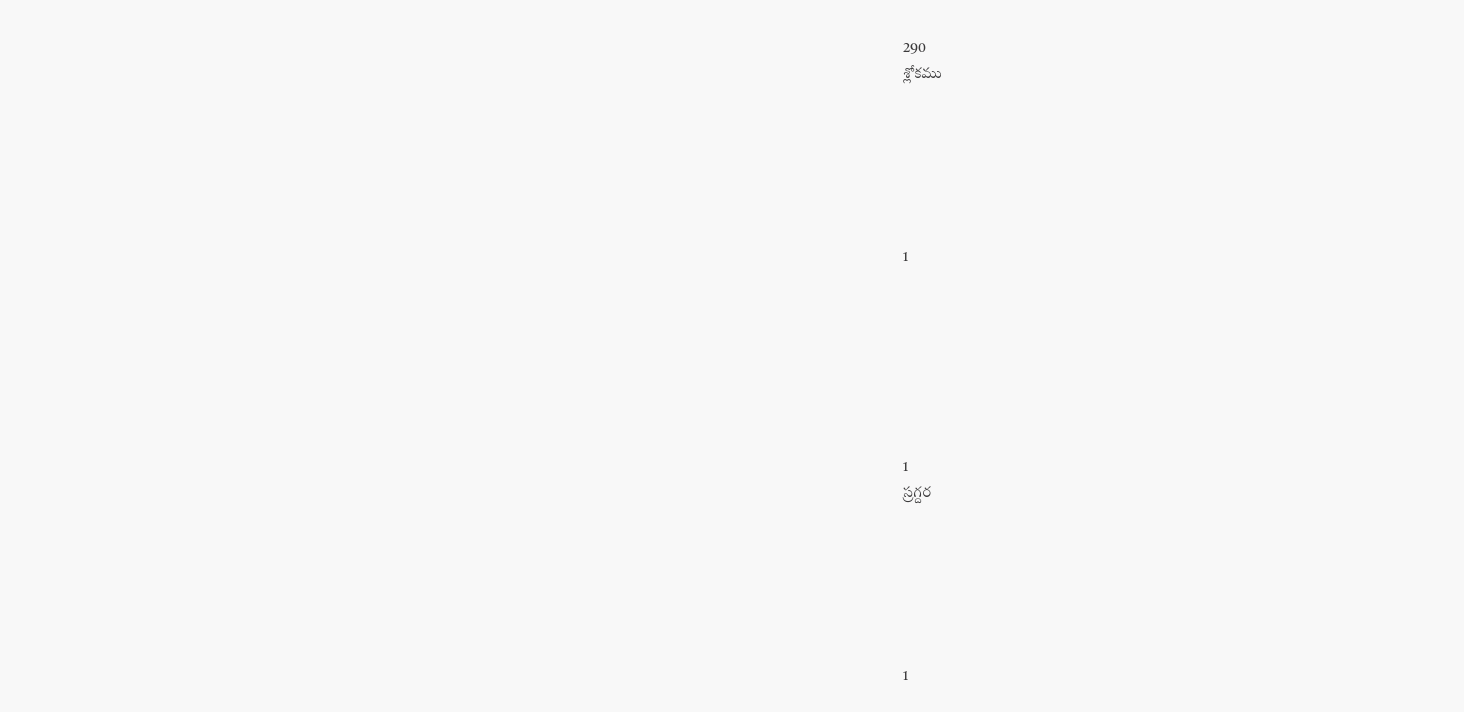290
శ్లోకము






1







1
స్రగ్దర






1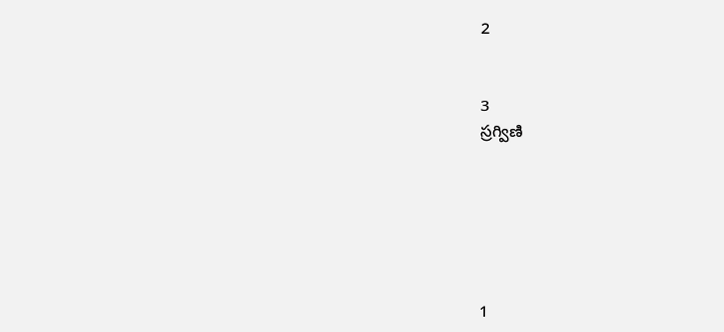2


3
స్రగ్విణి






1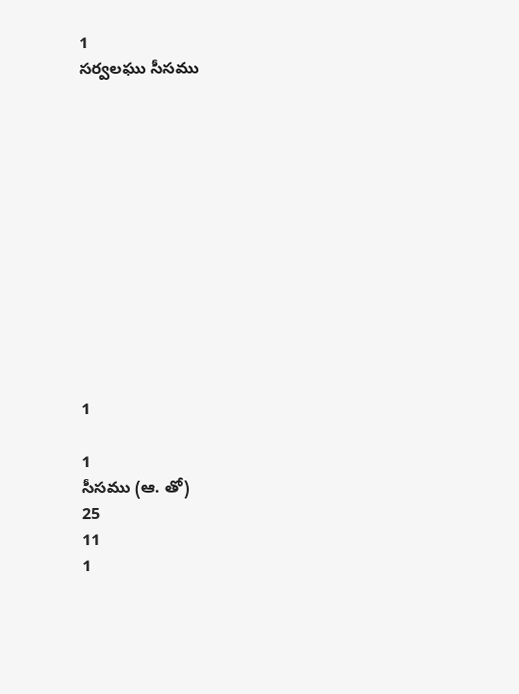1
సర్వలఘు సీసము












1

1
సీసము (ఆ. తో)
25
11
1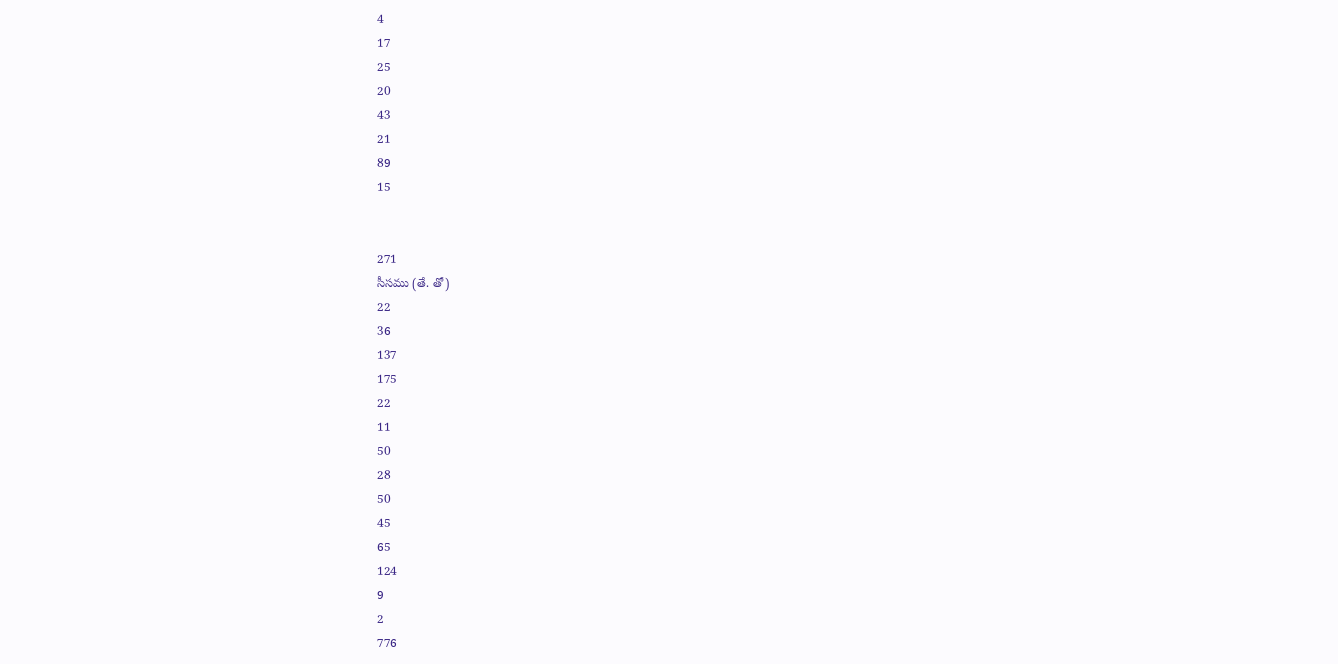4
17
25
20
43
21
89
15


271
సీసము (తే. తో)
22
36
137
175
22
11
50
28
50
45
65
124
9
2
776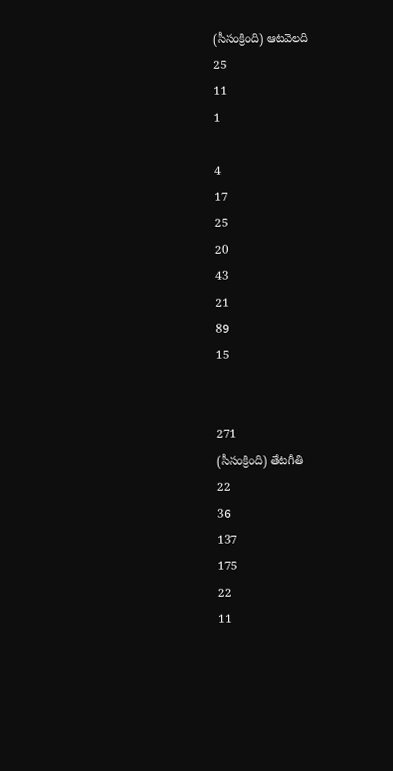(సీసంక్రింది) ఆటవెలది
25
11
1

4
17
25
20
43
21
89
15


271
(సీసంక్రింది) తేటగీతి
22
36
137
175
22
11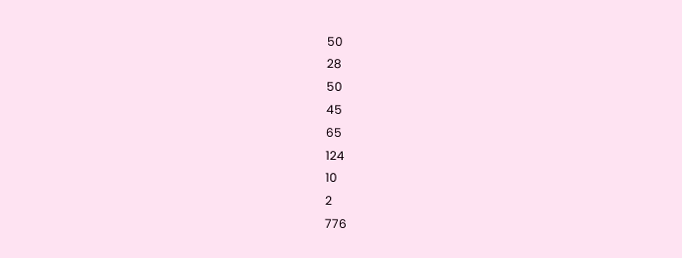50
28
50
45
65
124
10
2
776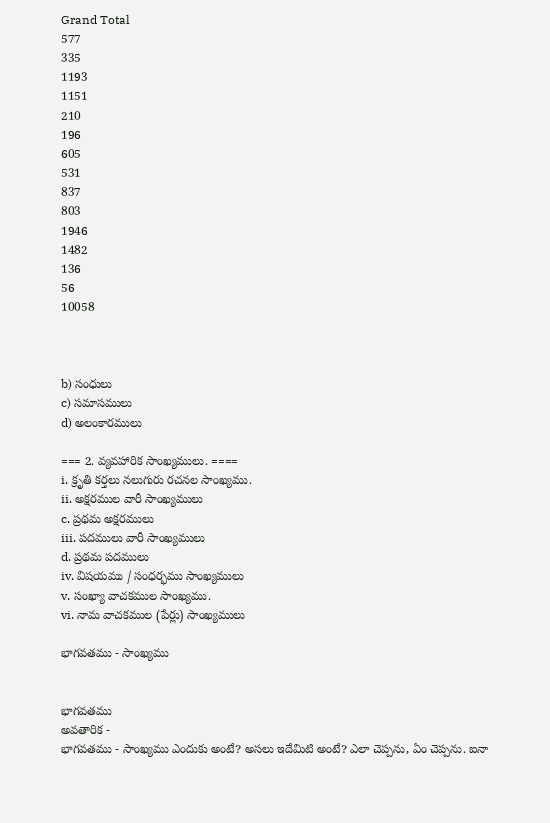Grand Total
577
335
1193
1151
210
196
605
531
837
803
1946
1482
136
56
10058



b) సంధులు
c) సమాసములు
d) అలంకారములు

=== 2. వ్యవహారిక సాంఖ్యములు. ====
i. క్రృతి కర్తలు నలుగురు రచనల సాంఖ్యము.
ii. అక్షరముల వారీ సాంఖ్యములు
c. ప్రథమ అక్షరములు
iii. పదములు వారీ సాంఖ్యములు
d. ప్రథమ పదములు
iv. విషయము / సంధర్భము సాంఖ్యములు
v. సంఖ్యా వాచకముల సాంఖ్యము.
vi. నామ వాచకముల (పేర్లు) సాంఖ్యములు

భాగవతము - సాంఖ్యము


భాగవతము
అవతారిక -
భాగవతము - సాంఖ్యము ఎందుకు అంటే? అసలు ఇదేమిటి అంటే? ఎలా చెప్పను, ఏం చెప్పను. ఐనా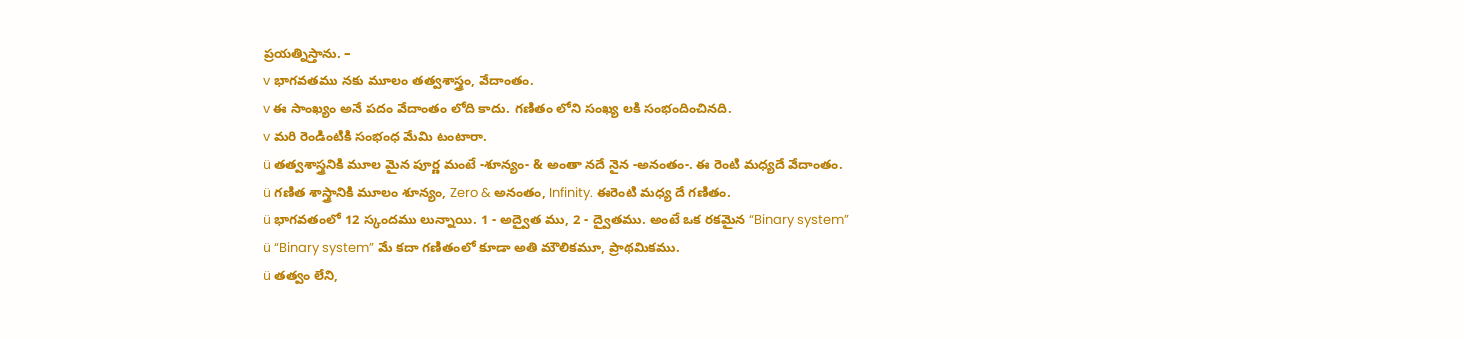ప్రయత్నిస్తాను. –
v భాగవతము నకు మూలం తత్వశాస్త్రం, వేదాంతం.
v ఈ సాంఖ్యం అనే పదం వేదాంతం లోది కాదు. గణితం లోని సంఖ్య లకి సంభందించినది.
v మరి రెండింటికి సంభంధ మేమి టంటారా.
ü తత్వశాస్త్రనికి మూల మైన పూర్ణ మంటే -శూన్యం- & అంతా నదే నైన -అనంతం-. ఈ రెంటి మధ్యదే వేదాంతం.
ü గణిత శాస్త్రానికి మూలం శూన్యం, Zero & అనంతం, Infinity. ఈరెంటి మధ్య దే గణితం.
ü భాగవతంలో 12 స్కందము లున్నాయి. 1 - అద్వైత ము, 2 - ద్వైతము. అంటే ఒక రకమైన “Binary system”
ü “Binary system” మే కదా గణితంలో కూడా అతి మౌలికమూ, ప్రాథమికము.
ü తత్వం లేని,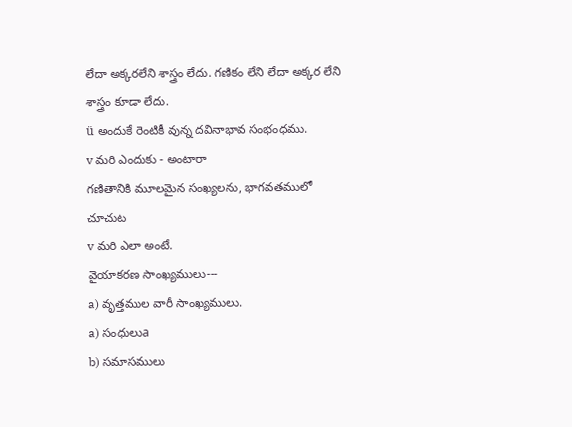లేదా అక్కరలేని శాస్త్రం లేదు. గణికం లేని లేదా అక్కర లేని శాస్త్రం కూడా లేదు.
ü అందుకే రెంటికీ వున్న దవినాభావ సంభంధము.
v మరి ఎందుకు - అంటారా
గణితానికి మూలమైన సంఖ్యలను, భాగవతములో చూచుట
v మరి ఎలా అంటే.
వైయాకరణ సాంఖ్యములు---
a) వృత్తముల వారీ సాంఖ్యములు.
a) సంధులుa
b) సమాసములు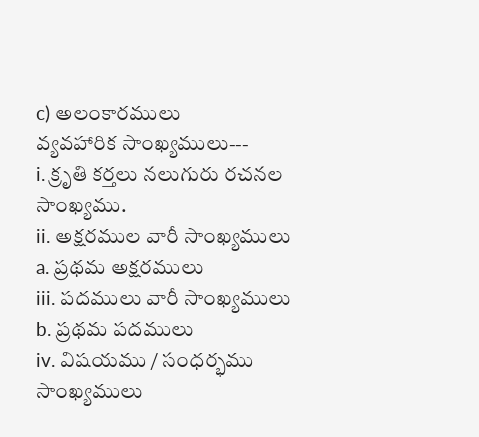c) అలంకారములు
వ్యవహారిక సాంఖ్యములు---
i. క్రృతి కర్తలు నలుగురు రచనల సాంఖ్యము.
ii. అక్షరముల వారీ సాంఖ్యములు
a. ప్రథమ అక్షరములు
iii. పదములు వారీ సాంఖ్యములు
b. ప్రథమ పదములు
iv. విషయము / సంధర్భము సాంఖ్యములు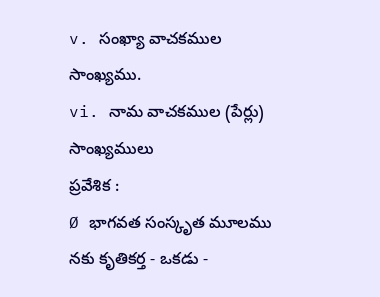v. సంఖ్యా వాచకముల సాంఖ్యము.
vi. నామ వాచకముల (పేర్లు) సాంఖ్యములు
ప్రవేశిక :
Ø భాగవత సంస్కృత మూలము నకు కృతికర్త - ఒకడు -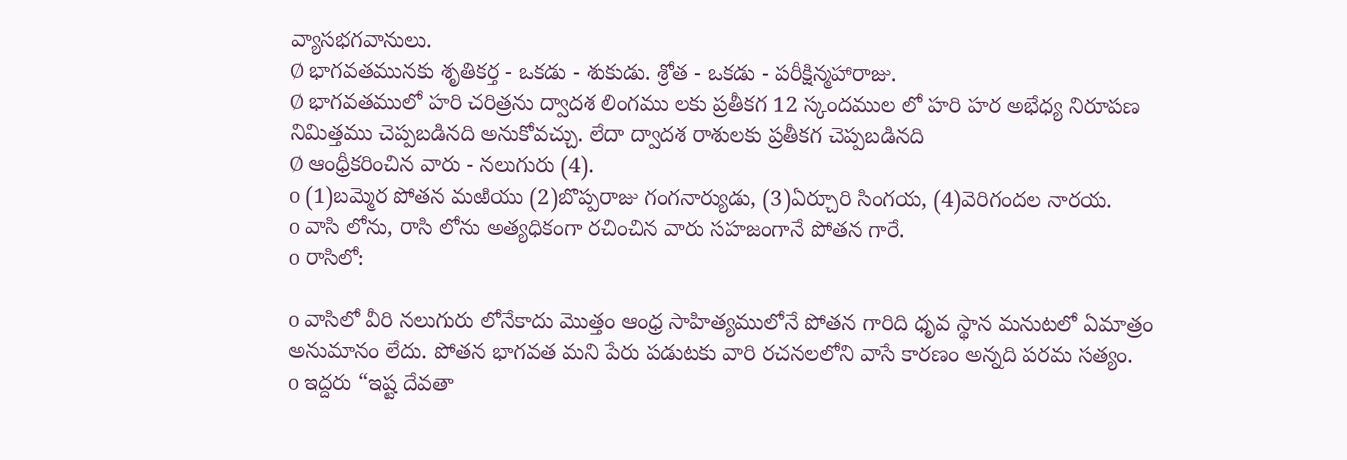వ్యాసభగవానులు.
Ø భాగవతమునకు శృతికర్త - ఒకడు - శుకుడు. శ్రోత - ఒకడు - పరీక్షిన్మహారాజు.
Ø భాగవతములో హరి చరిత్రను ద్వాదశ లింగము లకు ప్రతీకగ 12 స్కందముల లో హరి హర అభేధ్య నిరూపణ నిమిత్తము చెప్పబడినది అనుకోవచ్చు. లేదా ద్వాదశ రాశులకు ప్రతీకగ చెప్పబడినది
Ø ఆంధ్రీకరించిన వారు - నలుగురు (4).
o (1)బమ్మెర పోతన మఱియు (2)బొప్పరాజు గంగనార్యుడు, (3)ఏర్చూరి సింగయ, (4)వెరిగందల నారయ.
o వాసి లోను, రాసి లోను అత్యధికంగా రచించిన వారు సహజంగానే పోతన గారే.
o రాసిలో:

o వాసిలో వీరి నలుగురు లోనేకాదు మొత్తం ఆంధ్ర సాహిత్యములోనే పోతన గారిది ధృవ స్థాన మనుటలో ఏమాత్రం అనుమానం లేదు. పోతన భాగవత మని పేరు పడుటకు వారి రచనలలోని వాసే కారణం అన్నది పరమ సత్యం.
o ఇద్దరు “ఇష్ట దేవతా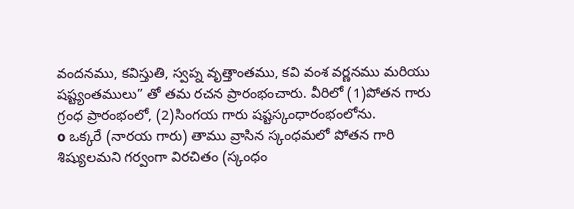వందనము, కవిస్తుతి, స్వప్న వృత్తాంతము, కవి వంశ వర్ణనము మరియు షష్ట్యంతములు” తో తమ రచన ప్రారంభంచారు. వీరిలో (1)పోతన గారు గ్రంధ ప్రారంభంలో, (2)సింగయ గారు షష్టస్కంధారంభంలోను.
o ఒక్కరే (నారయ గారు) తాము వ్రాసిన స్కంధమలో పోతన గారి శిష్యులమని గర్వంగా విరచితం (స్కంధం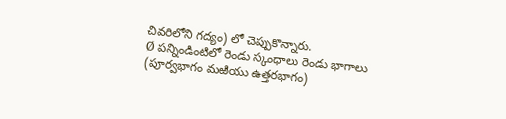చివరిలోని గద్యం) లో చెప్పుకొన్నారు.
Ø పన్నిండింటిలో రెండు స్కంధాలు రెండు భాగాలు (పూర్వభాగం మఱియు ఉత్తరభాగం)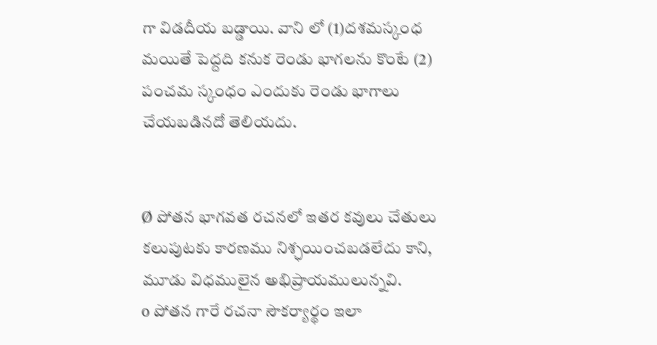గా విడదీయ బడ్డాయి. వాని లో (1)దశమస్కంధ మయితే పెద్దది కనుక రెండు భాగలను కొంటే (2) పంచమ స్కంధం ఎందుకు రెండు భాగాలు చేయబడినదో తెలియదు.


Ø పోతన భాగవత రచనలో ఇతర కవులు చేతులు కలుపుటకు కారణము నిశ్ఛయించబడలేదు కాని, మూడు విధములైన అభిప్రాయములున్నవి.
o పోతన గారే రచనా సౌకర్యార్థం ఇలా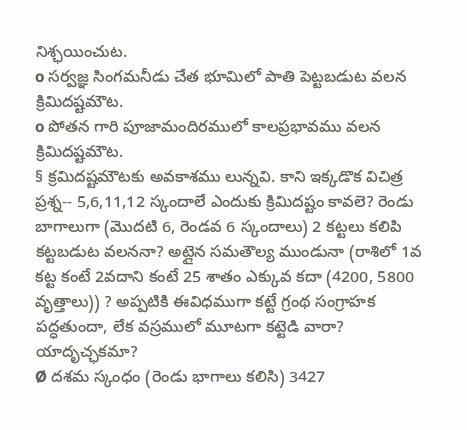నిశ్ఛయించుట.
o సర్వజ్ఞ సింగమనీడు చేత భూమిలో పాతి పెట్టబడుట వలన క్రిమిదష్టమౌట.
o పోతన గారి పూజామందిరములో కాలప్రభావము వలన క్రిమిదష్టమౌట.
§ క్రమిదష్టమౌటకు అవకాశము లున్నవి. కాని ఇక్కడొక విచిత్ర ప్రశ్న-- 5,6,11,12 స్కందాలే ఎందుకు క్రిమిదష్టం కావలె? రెండు బాగాలుగా (మొదటి 6, రెండవ 6 స్కందాలు) 2 కట్టలు కలిపి కట్టబడుట వలననా? అట్లైన సమతౌల్య ముండునా (రాశిలో 1వ కట్ట కంటే 2వదాని కంటే 25 శాతం ఎక్కువ కదా (4200, 5800 వృత్తాలు)) ? అప్పటికి ఈవిధముగా కట్టే గ్రంథ సంగ్రాహక పద్ధతుందా, లేక వస్రములో మూటగా కట్టెడి వారా? యాదృచ్ఛకమా?
Ø దశమ స్కంధం (రెండు భాగాలు కలిసి) 3427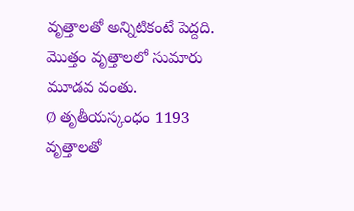వృత్తాలతో అన్నిటికంటే పెద్దది. మొత్తం వృత్తాలలో సుమారు మూడవ వంతు.
Ø తృతీయస్కంధం 1193 వృత్తాలతో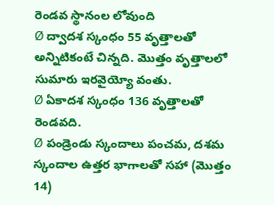రెండవ స్థానంల లోవుంది
Ø ద్వాదశ స్కంధం 55 వృత్తాలతో అన్నిటికంటే చిన్నది. మొత్తం వృత్తాలలో సుమారు ఇరవైయ్యో వంతు.
Ø ఏకాదశ స్కంధం 136 వృత్తాలతో రెండవది.
Ø పండ్రెండు స్కందాలు పంచమ, దశమ స్కందాల ఉత్తర భాగాలతో సహా (మొత్తం 14)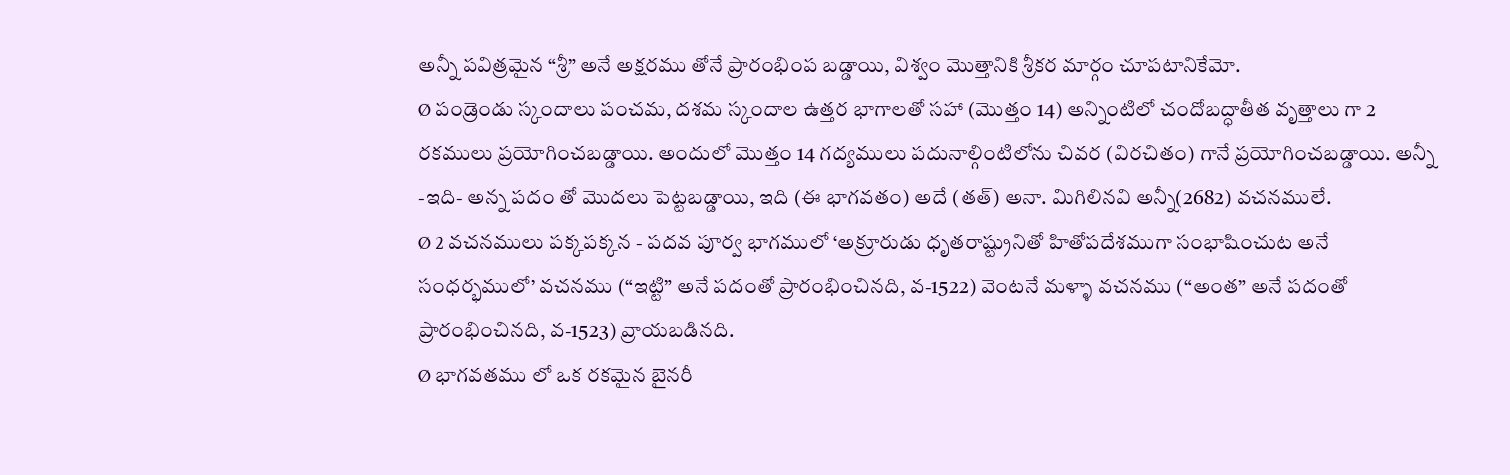అన్నీ పవిత్రమైన “శ్రీ” అనే అక్షరము తోనే ప్రారంభింప బడ్డాయి, విశ్వం మొత్తానికి శ్రీకర మార్గం చూపటానికేమో.
Ø పండ్రెండు స్కందాలు పంచమ, దశమ స్కందాల ఉత్తర భాగాలతో సహా (మొత్తం 14) అన్నింటిలో చందోబద్ధాతీత వృత్తాలు గా 2 రకములు ప్రయోగించబడ్డాయి. అందులో మొత్తం 14 గద్యములు పదునాల్గింటిలోను చివర (విరచితం) గానే ప్రయోగించబడ్డాయి. అన్నీ -ఇది- అన్న పదం తో మొదలు పెట్టబడ్డాయి, ఇది (ఈ భాగవతం) అదే (తత్) అనా. మిగిలినవి అన్నీ(2682) వచనములే.
Ø 2 వచనములు పక్కపక్కన - పదవ పూర్వ భాగములో ‘అక్రూరుడు ధృతరాష్ట్రునితో హితోపదేశముగా సంభాషించుట అనే సంధర్భములో’ వచనము (“ఇట్టి” అనే పదంతో ప్రారంభించినది, వ-1522) వెంటనే మళ్ళా వచనము (“అంత” అనే పదంతో ప్రారంభించినది, వ-1523) వ్రాయబడినది.
Ø భాగవతము లో ఒక రకమైన బైనరీ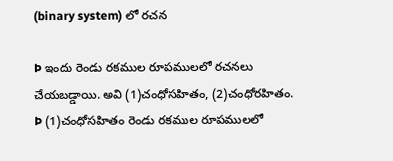(binary system) లో రచన

Þ ఇందు రెండు రకముల రూపములలో రచనలు చేయబడ్డాయి. అవి (1)చంధోసహితం, (2)చంధోరహితం.
Þ (1)చంధోసహితం రెండు రకముల రూపములలో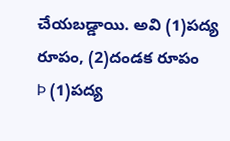చేయబడ్డాయి. అవి (1)పద్య రూపం, (2)దండక రూపం
Þ (1)పద్య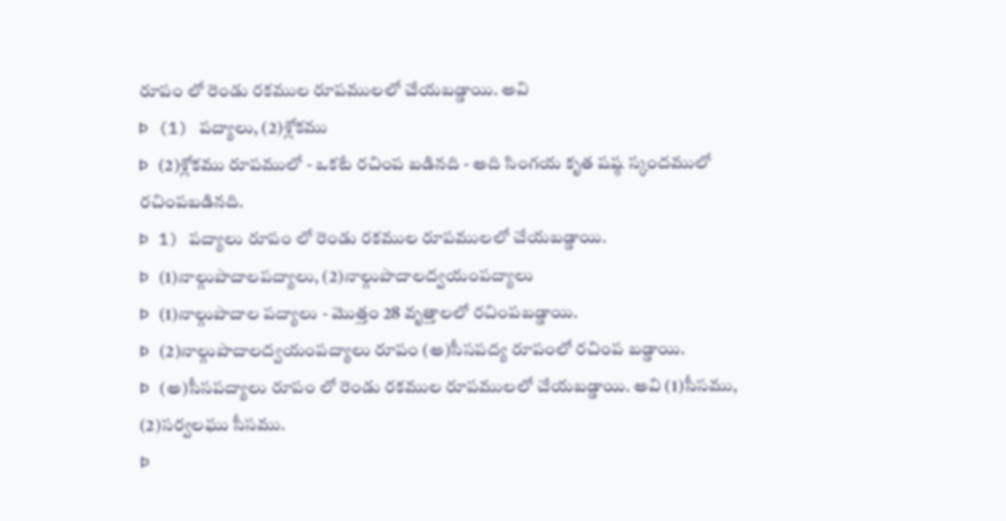రూపం లో రెండు రకముల రూపములలో చేయబడ్డాయి. అవి
Þ (1) పద్యాలు, (2)శ్లోకము
Þ (2)శ్లోకము రూపములో - ఒకటే రచింప బడినది - అది సింగయ కృత షష్ఠ స్కందములో రచింపబడినది.
Þ 1) పద్యాలు రూపం లో రెండు రకముల రూపములలో చేయబడ్డాయి.
Þ (1)నాల్గుపాదాలపద్యాలు, (2)నాల్గుపాదాలద్వయంపద్యాలు
Þ (1)నాల్గుపాదాల పద్యాలు - మొత్తం 28 వృత్తాలలో రచింపబడ్డాయి.
Þ (2)నాల్గుపాదాలద్వయంపద్యాలు రూపం (అ)సీసపద్య రూపంలో రచింప బడ్డాయి.
Þ (అ)సీసపద్యాలు రూపం లో రెండు రకముల రూపములలో చేయబడ్డాయి. అవి (1)సీసము, (2)సర్వలఘు సీసము.
Þ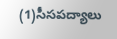(1)సీసపద్యాలు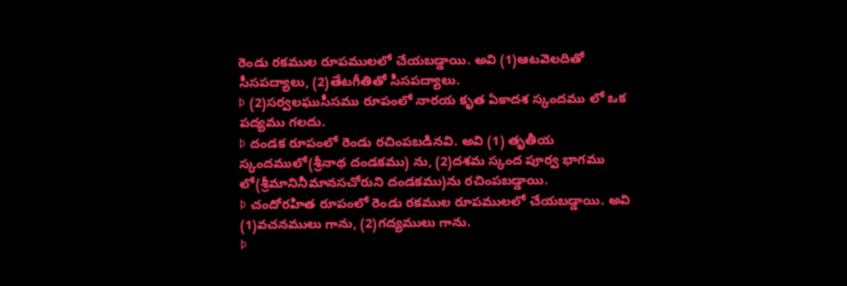రెండు రకముల రూపములలో చేయబడ్డాయి. అవి (1)ఆటవెలదితో సీసపద్యాలు, (2)తేటగీతితో సీసపద్యాలు.
Þ (2)సర్వలఘుసీసము రూపంలో నారయ కృత ఏకాదశ స్కందము లో ఒక పద్యము గలదు.
Þ దండక రూపంలో రెండు రచింపబడినవి. అవి (1) తృతీయ స్కందములో(శ్రీనాథ దండకము) ను, (2)దశమ స్కంద పూర్వ భాగము లో(శ్రీమానినీమానసచోరుని దండకము)ను రచింపబడ్డాయి.
Þ చందోరహిత రూపంలో రెండు రకముల రూపములలో చేయబడ్డాయి. అవి (1)వచనములు గాను, (2)గద్యములు గాను.
Þ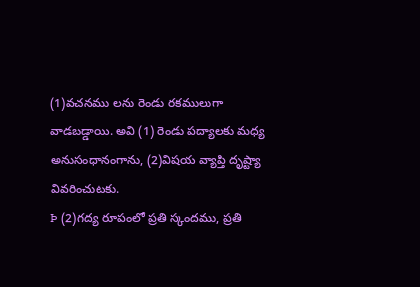(1)వచనము లను రెండు రకములుగా వాడబడ్డాయి. అవి (1) రెండు పద్యాలకు మధ్య అనుసంధానంగాను, (2)విషయ వ్యాప్తి దృష్ట్యా వివరించుటకు.
Þ (2)గద్య రూపంలో ప్రతి స్కందము, ప్రతి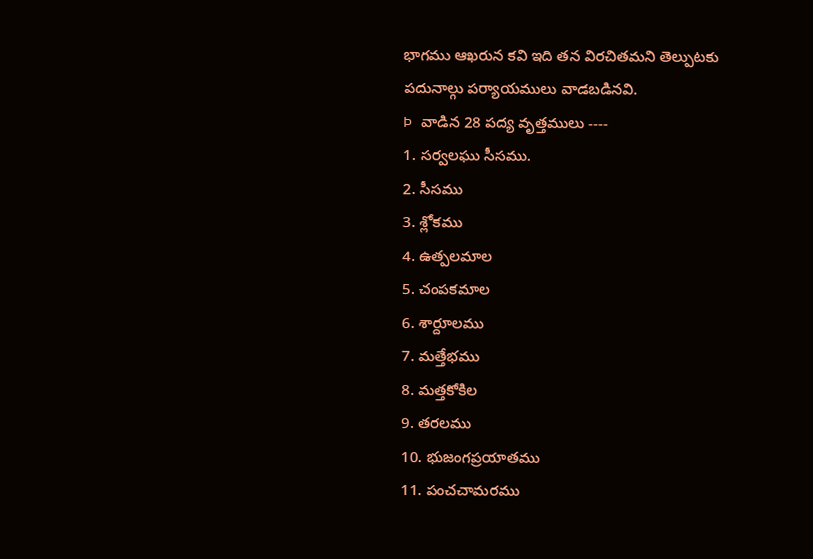భాగము ఆఖరున కవి ఇది తన విరచితమని తెల్పుటకు పదునాల్గు పర్యాయములు వాడబడినవి.
Þ వాడిన 28 పద్య వృత్తములు ----
1. సర్వలఘు సీసము.
2. సీసము
3. శ్లోకము
4. ఉత్పలమాల
5. చంపకమాల
6. శార్దూలము
7. మత్తేభము
8. మత్తకోకిల
9. తరలము
10. భుజంగప్రయాతము
11. పంచచామరము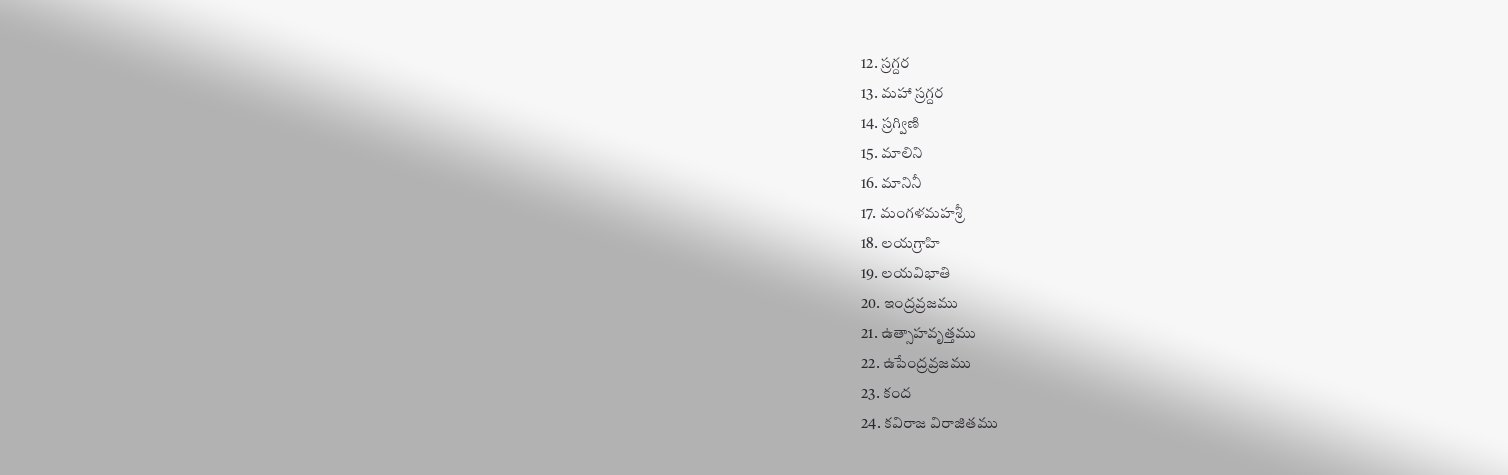12. స్రగ్దర
13. మహా స్రగ్దర
14. స్రగ్విణి
15. మాలిని
16. మానినీ
17. మంగళమహశ్రీ
18. లయగ్రాహి
19. లయవిభాతి
20. ఇంద్రవ్రజము
21. ఉత్సాహవృత్తము
22. ఉపేంద్రవ్రజము
23. కంద
24. కవిరాజ విరాజితము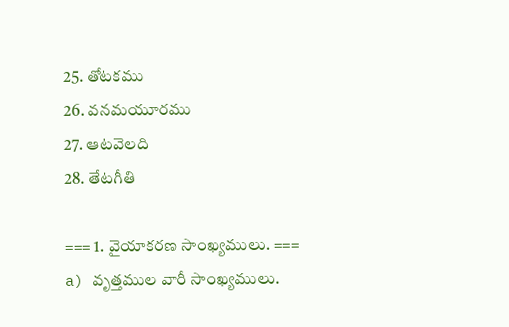25. తోటకము
26. వనమయూరము
27. ఆటవెలది
28. తేటగీతి

=== 1. వైయాకరణ సాంఖ్యములు. ===
a) వృత్తముల వారీ సాంఖ్యములు.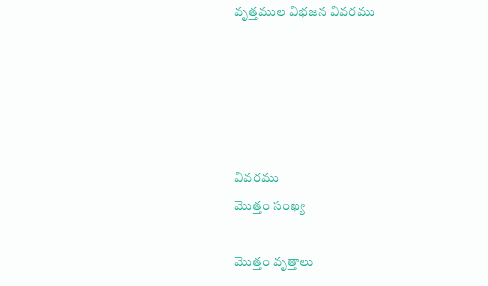వృత్తముల విభజన వివరము





వివరము
మొత్తం సంఖ్య

మొత్తం వృత్తాలు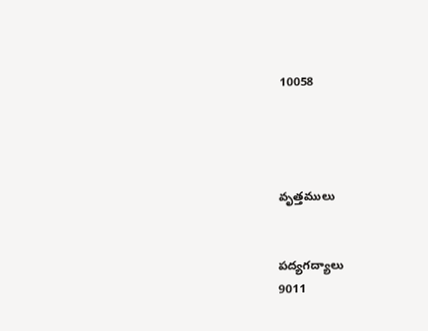10058




వృత్తములు


పద్యగద్యాలు
9011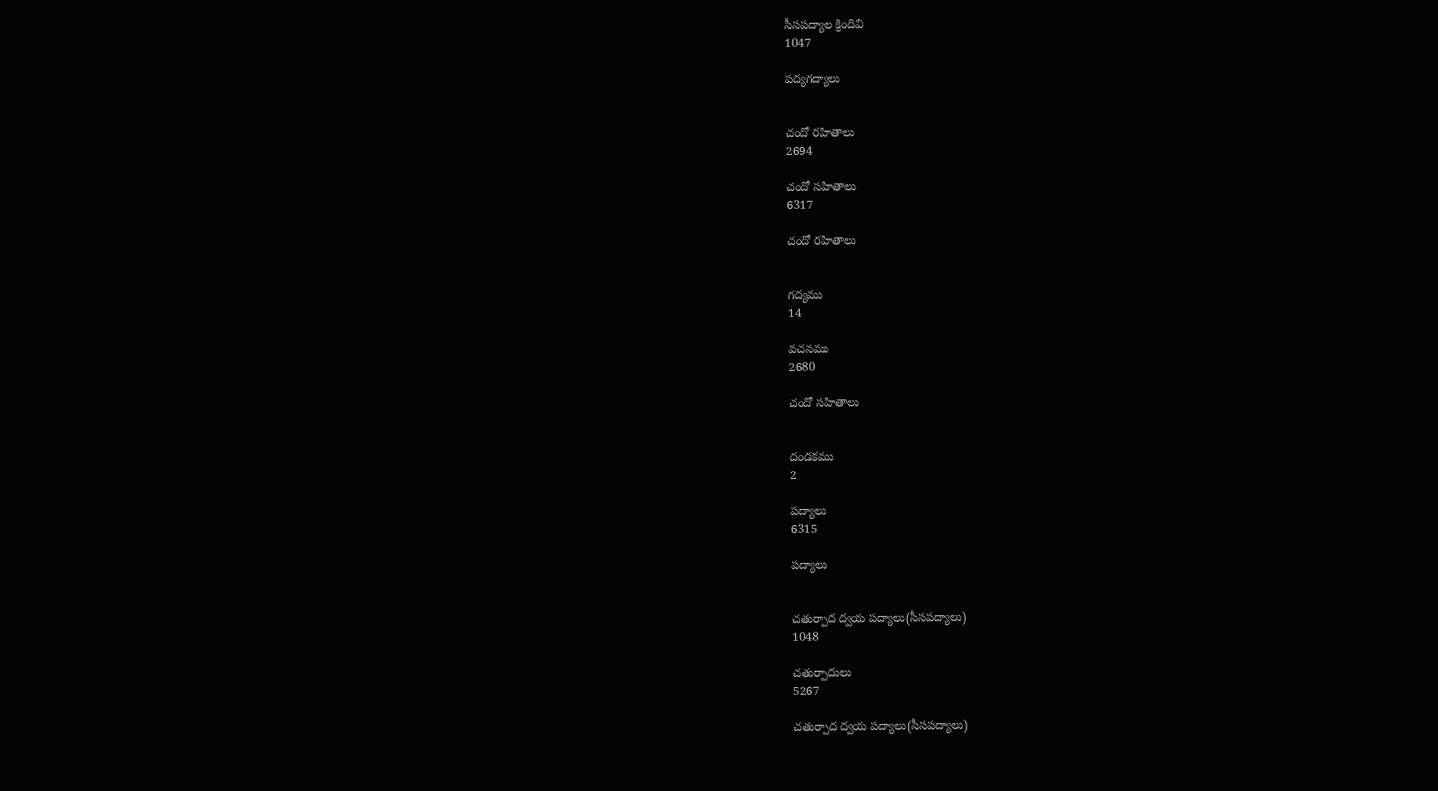సీసపద్యాల క్రిందివి
1047

పద్యగద్యాలు


చందో రహితాలు
2694

చందో సహితాలు
6317

చందో రహితాలు


గద్యము
14

వచనము
2680

చందో సహితాలు


దండకము
2

పద్యాలు
6315

పద్యాలు


చతుర్పాద ద్వయ పద్యాలు(సీసపద్యాలు)
1048

చతుర్పాదులు
5267

చతుర్పాద ద్వయ పద్యాలు(సీసపద్యాలు)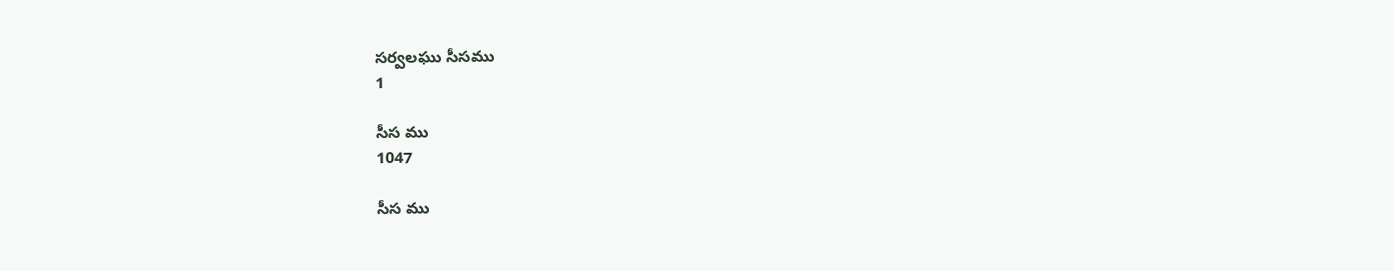సర్వలఘు సీసము
1

సీస ము
1047

సీస ము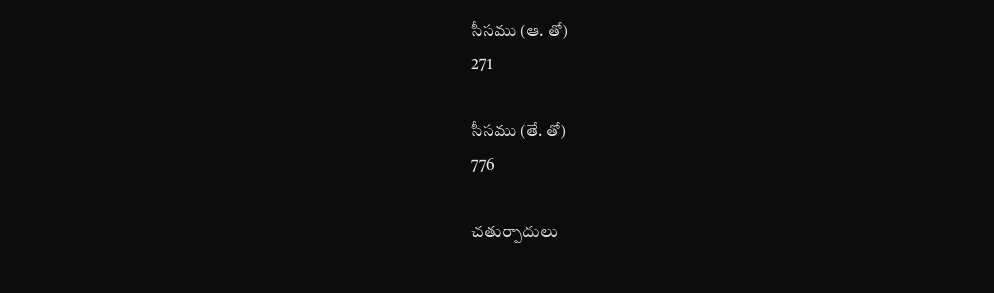సీసము (ఆ. తో)
271

సీసము (తే. తో)
776

చతుర్పాదులు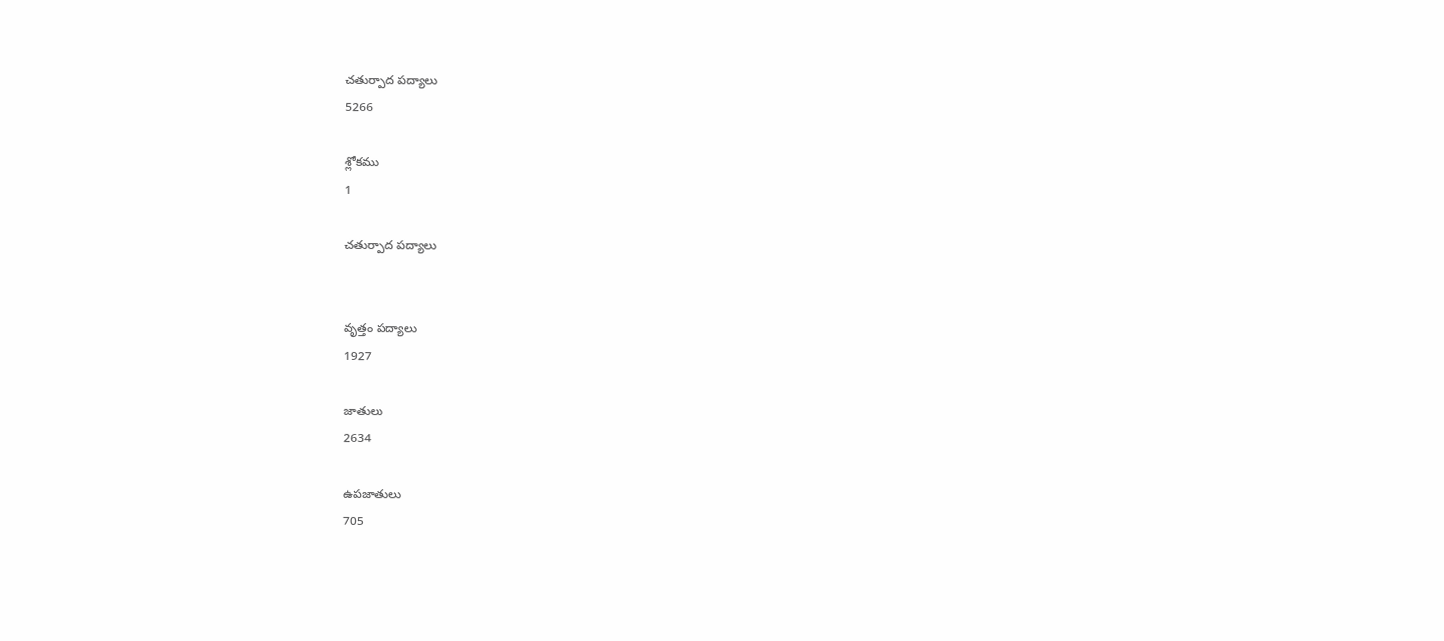చతుర్పాద పద్యాలు
5266

శ్లోకము
1

చతుర్పాద పద్యాలు


వృత్తం పద్యాలు
1927

జాతులు
2634

ఉపజాతులు
705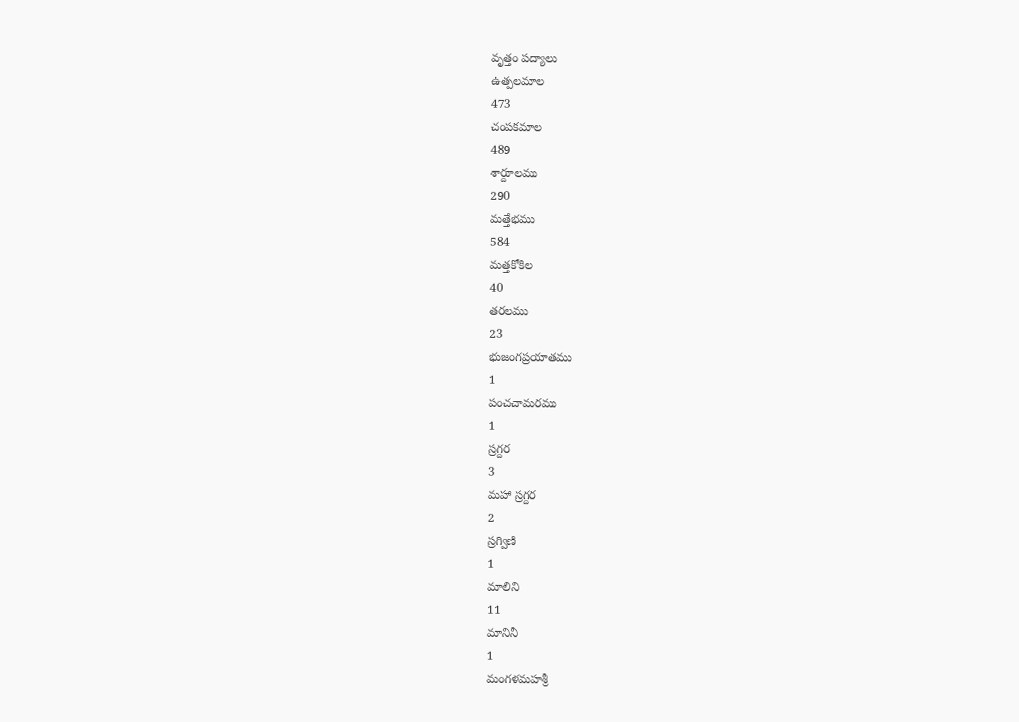వృత్తం పద్యాలు
ఉత్పలమాల
473
చంపకమాల
489
శార్దూలము
290
మత్తేభము
584
మత్తకోకిల
40
తరలము
23
భుజంగప్రయాతము
1
పంచచామరము
1
స్రగ్దర
3
మహా స్రగ్దర
2
స్రగ్విణి
1
మాలిని
11
మానినీ
1
మంగళమహశ్రీ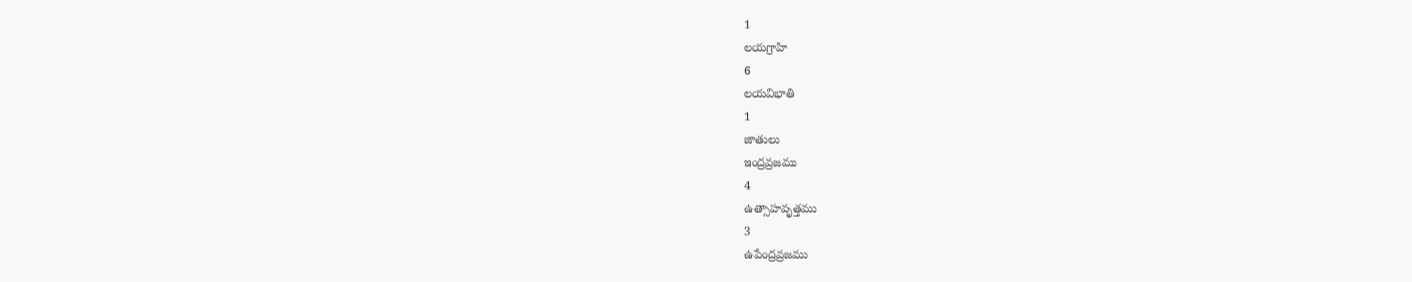1
లయగ్రాహి
6
లయవిభాతి
1
జాతులు
ఇంద్రవ్రజము
4
ఉత్సాహవృత్తము
3
ఉపేంద్రవ్రజము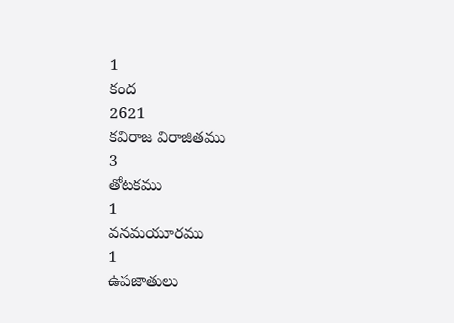1
కంద
2621
కవిరాజ విరాజితము
3
తోటకము
1
వనమయూరము
1
ఉపజాతులు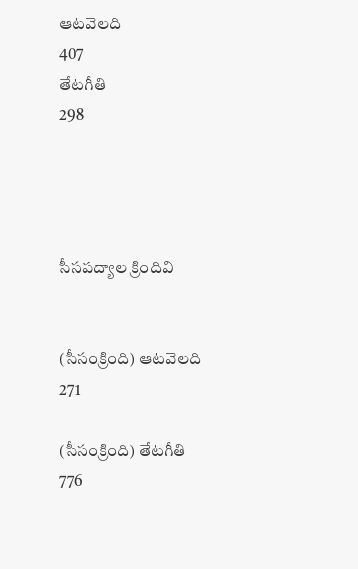ఆటవెలది
407
తేటగీతి
298




సీసపద్యాల క్రిందివి


(సీసంక్రింది) ఆటవెలది
271

(సీసంక్రింది) తేటగీతి
776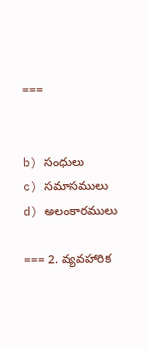===


b) సంధులు
c) సమాసములు
d) అలంకారములు

=== 2. వ్యవహారిక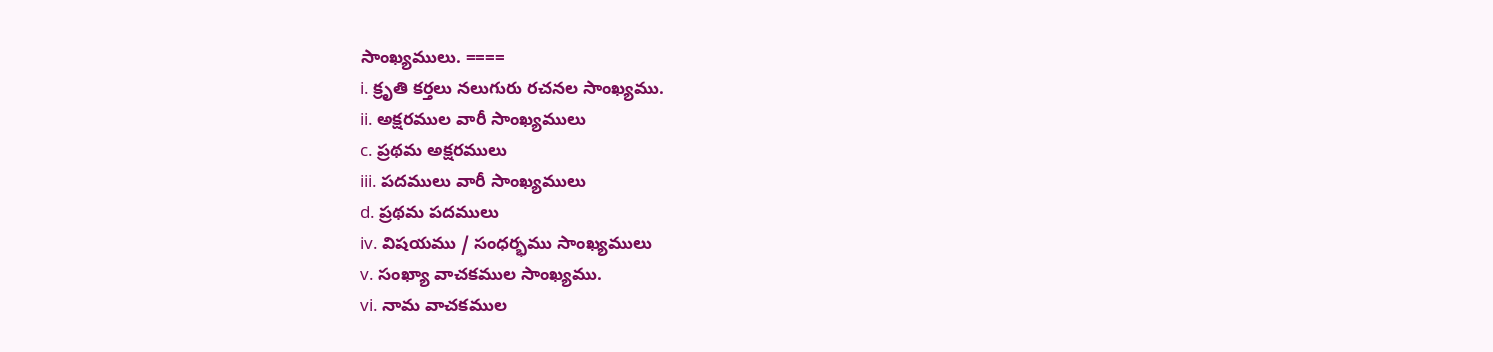సాంఖ్యములు. ====
i. క్రృతి కర్తలు నలుగురు రచనల సాంఖ్యము.
ii. అక్షరముల వారీ సాంఖ్యములు
c. ప్రథమ అక్షరములు
iii. పదములు వారీ సాంఖ్యములు
d. ప్రథమ పదములు
iv. విషయము / సంధర్భము సాంఖ్యములు
v. సంఖ్యా వాచకముల సాంఖ్యము.
vi. నామ వాచకముల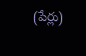(పేర్లు)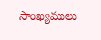సాంఖ్యములు